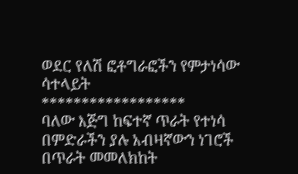ወደር የለሽ ፎቶግራፎችን የምታነሳው ሳተላይት
******************
ባለው እጅግ ከፍተኛ ጥራት የተነሳ በምድራችን ያሉ አብዛኛውን ነገሮች በጥራት መመለክከት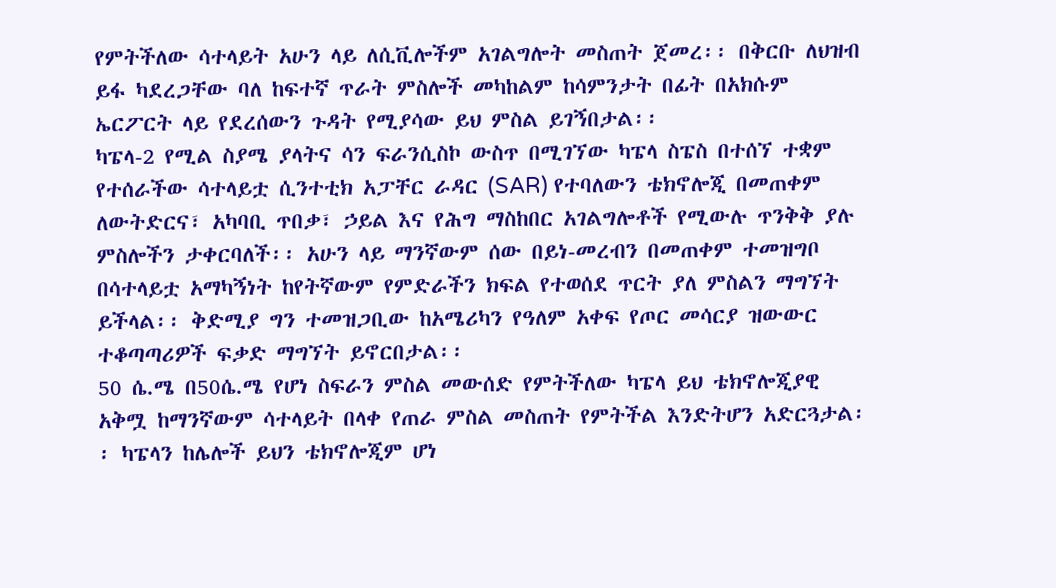የምትችለው ሳተላይት አሁን ላይ ለሲቪሎችም አገልግሎት መስጠት ጀመረ፡፡ በቅርቡ ለህዝብ ይፋ ካደረጋቸው ባለ ከፍተኛ ጥራት ምስሎች መካከልም ከሳምንታት በፊት በአክሱም ኤርፖርት ላይ የደረሰውን ጉዳት የሚያሳው ይህ ምስል ይገኝበታል፡፡
ካፔላ-2 የሚል ስያሜ ያላትና ሳን ፍራንሲስኮ ውስጥ በሚገኘው ካፔላ ስፔስ በተሰኘ ተቋም የተሰራችው ሳተላይቷ ሲንተቲክ አፓቸር ራዳር (SAR) የተባለውን ቴክኖሎጂ በመጠቀም ለውትድርና፣ አካባቢ ጥበቃ፣ ኃይል እና የሕግ ማስከበር አገልግሎቶች የሚውሉ ጥንቅቅ ያሉ ምስሎችን ታቀርባለች፡፡ አሁን ላይ ማንኛውም ሰው በይነ-መረብን በመጠቀም ተመዝግቦ በሳተላይቷ አማካኝነት ከየትኛውም የምድራችን ክፍል የተወሰደ ጥርት ያለ ምስልን ማግኘት ይችላል፡፡ ቅድሚያ ግን ተመዝጋቢው ከአሜሪካን የዓለም አቀፍ የጦር መሳርያ ዝውውር ተቆጣጣሪዎች ፍቃድ ማግኘት ይኖርበታል፡፡
50 ሴ.ሜ በ50ሴ.ሜ የሆነ ስፍራን ምስል መውሰድ የምትችለው ካፔላ ይህ ቴክኖሎጂያዊ አቅሟ ከማንኛውም ሳተላይት በላቀ የጠራ ምስል መስጠት የምትችል እንድትሆን አድርጓታል፡፡ ካፔላን ከሌሎች ይህን ቴክኖሎጂም ሆነ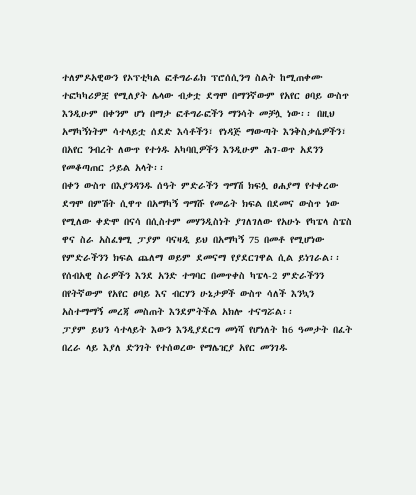ተለምዶአዊውን የኦፕቲካል ፎቶግራፊክ ፕሮሰሲንግ ስልት ከሚጠቀሙ ተፎካካሪዎቿ የሚለያት ሌላው ብቃቷ ደግሞ በማንኛውም የአየር ፀባይ ውስጥ እንዲሁም በቀንም ሆነ በማታ ፎቶግራፎችን ማንሳት መቻሏ ነው፡፡ በዚህ አማካኝነትም ሳተላይቷ ሰደድ እሳቶችን፣ የነዳጅ ማውጣት እንቅስቃሴዎችን፣ በአየር ንብረት ለውጥ የተጎዱ አካባቢዎችን እንዲሁም ሕገ-ወጥ አደንን የመቆጣጠር ኃይል አላት፡፡
በቀን ውስጥ በእያንዳንዱ ሰዓት ምድራችን ግማሽ ክፍሏ ፀሐያማ የተቀረው ደግሞ በምሽት ሲዋጥ በአማካኝ ግማሹ የመሬት ክፍል በደመና ውስጥ ነው የሚለው ቀድሞ በናሳ በሲስተም መሃንዲስነት ያገለገለው የአሁኑ የካፔላ ስፔስ ዋና ስራ አስፈፃሚ ፓያም ባናዛዲ ይህ በአማካኝ 75 በመቶ የሚሆነው የምድራችንን ክፍል ጨለማ ወይም ደመናማ የያደርገዋል ሲል ይነገራል፡፡ የሰብአዊ ስራዎችን እንደ አንድ ተግባር በመጥቀስ ካፔላ-2 ምድራችንን በየትኛውም የአየር ፀባይ እና ብርሃን ሁኔታዎች ውስጥ ሳለች እንኳን አስተማማኝ መረጃ መስጠት እንደምትችል አክሎ ተናግሯል፡፡
ፓያም ይህን ሳተላይት እውን እንዲያደርግ መነሻ የሆነለት ከ6 ዓመታት በፈት በረራ ላይ እያለ ድንገት የተሰወረው የማሌዢያ አየር መንገዱ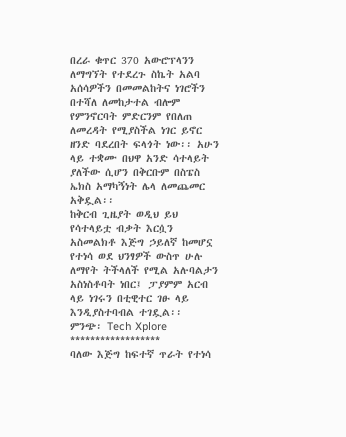በረራ ቁጥር 370 አውሮፕላንን ለማግኘት የተደረጉ ስኬት አልባ አሰሳዎችን በመመልከትና ነገሮችን በተሻለ ለመከታተል ብሎም የምንኖርባት ምድርንም የበለጠ ለመረዳት የሚያስችል ነገር ይኖር ዘንድ ባደረበት ፍላጎት ነው፡፡ አሁን ላይ ተቋሙ በህዋ አንድ ሳተላይት ያለችው ሲሆን በቅርቡም በስፔስ ኤክስ አማካኝነት ሌላ ለመጨመር አቅዷል፡፡
ከቅርብ ጊዜያት ወዲህ ይህ የሳተላይቷ ብቃት እርሷን አስመልክቶ እጅግ ኃይለኛ ከመሆኗ የተነሳ ወደ ህንፃዎች ውስጥ ሁሉ ለማየት ትችላለች የሚል አሉባልታን አስነስቶባት ነበር፤ ፓያምም አርብ ላይ ነገሩን በቲዊተር ገፁ ላይ እንዲያስተባብል ተገዷል፡፡
ምንጭ፡ Tech Xplore
******************
ባለው እጅግ ከፍተኛ ጥራት የተነሳ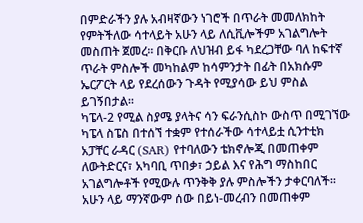በምድራችን ያሉ አብዛኛውን ነገሮች በጥራት መመለክከት የምትችለው ሳተላይት አሁን ላይ ለሲቪሎችም አገልግሎት መስጠት ጀመረ፡፡ በቅርቡ ለህዝብ ይፋ ካደረጋቸው ባለ ከፍተኛ ጥራት ምስሎች መካከልም ከሳምንታት በፊት በአክሱም ኤርፖርት ላይ የደረሰውን ጉዳት የሚያሳው ይህ ምስል ይገኝበታል፡፡
ካፔላ-2 የሚል ስያሜ ያላትና ሳን ፍራንሲስኮ ውስጥ በሚገኘው ካፔላ ስፔስ በተሰኘ ተቋም የተሰራችው ሳተላይቷ ሲንተቲክ አፓቸር ራዳር (SAR) የተባለውን ቴክኖሎጂ በመጠቀም ለውትድርና፣ አካባቢ ጥበቃ፣ ኃይል እና የሕግ ማስከበር አገልግሎቶች የሚውሉ ጥንቅቅ ያሉ ምስሎችን ታቀርባለች፡፡ አሁን ላይ ማንኛውም ሰው በይነ-መረብን በመጠቀም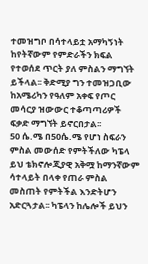ተመዝግቦ በሳተላይቷ አማካኝነት ከየትኛውም የምድራችን ክፍል የተወሰደ ጥርት ያለ ምስልን ማግኘት ይችላል፡፡ ቅድሚያ ግን ተመዝጋቢው ከአሜሪካን የዓለም አቀፍ የጦር መሳርያ ዝውውር ተቆጣጣሪዎች ፍቃድ ማግኘት ይኖርበታል፡፡
50 ሴ.ሜ በ50ሴ.ሜ የሆነ ስፍራን ምስል መውሰድ የምትችለው ካፔላ ይህ ቴክኖሎጂያዊ አቅሟ ከማንኛውም ሳተላይት በላቀ የጠራ ምስል መስጠት የምትችል እንድትሆን አድርጓታል፡፡ ካፔላን ከሌሎች ይህን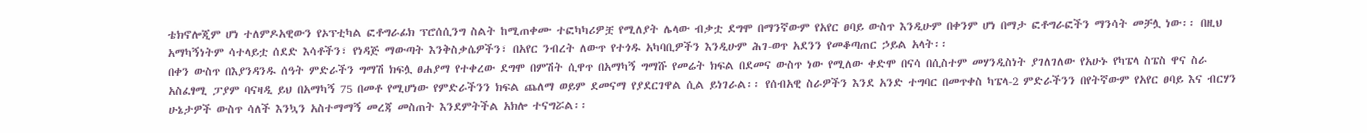ቴክኖሎጂም ሆነ ተለምዶአዊውን የኦፕቲካል ፎቶግራፊክ ፕሮሰሲንግ ስልት ከሚጠቀሙ ተፎካካሪዎቿ የሚለያት ሌላው ብቃቷ ደግሞ በማንኛውም የአየር ፀባይ ውስጥ እንዲሁም በቀንም ሆነ በማታ ፎቶግራፎችን ማንሳት መቻሏ ነው፡፡ በዚህ አማካኝነትም ሳተላይቷ ሰደድ እሳቶችን፣ የነዳጅ ማውጣት እንቅስቃሴዎችን፣ በአየር ንብረት ለውጥ የተጎዱ አካባቢዎችን እንዲሁም ሕገ-ወጥ አደንን የመቆጣጠር ኃይል አላት፡፡
በቀን ውስጥ በእያንዳንዱ ሰዓት ምድራችን ግማሽ ክፍሏ ፀሐያማ የተቀረው ደግሞ በምሽት ሲዋጥ በአማካኝ ግማሹ የመሬት ክፍል በደመና ውስጥ ነው የሚለው ቀድሞ በናሳ በሲስተም መሃንዲስነት ያገለገለው የአሁኑ የካፔላ ስፔስ ዋና ስራ አስፈፃሚ ፓያም ባናዛዲ ይህ በአማካኝ 75 በመቶ የሚሆነው የምድራችንን ክፍል ጨለማ ወይም ደመናማ የያደርገዋል ሲል ይነገራል፡፡ የሰብአዊ ስራዎችን እንደ አንድ ተግባር በመጥቀስ ካፔላ-2 ምድራችንን በየትኛውም የአየር ፀባይ እና ብርሃን ሁኔታዎች ውስጥ ሳለች እንኳን አስተማማኝ መረጃ መስጠት እንደምትችል አክሎ ተናግሯል፡፡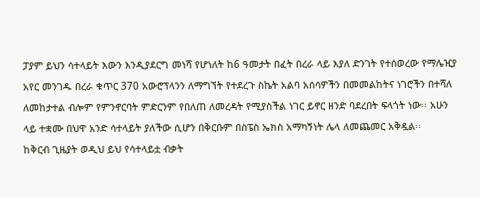ፓያም ይህን ሳተላይት እውን እንዲያደርግ መነሻ የሆነለት ከ6 ዓመታት በፈት በረራ ላይ እያለ ድንገት የተሰወረው የማሌዢያ አየር መንገዱ በረራ ቁጥር 370 አውሮፕላንን ለማግኘት የተደረጉ ስኬት አልባ አሰሳዎችን በመመልከትና ነገሮችን በተሻለ ለመከታተል ብሎም የምንኖርባት ምድርንም የበለጠ ለመረዳት የሚያስችል ነገር ይኖር ዘንድ ባደረበት ፍላጎት ነው፡፡ አሁን ላይ ተቋሙ በህዋ አንድ ሳተላይት ያለችው ሲሆን በቅርቡም በስፔስ ኤክስ አማካኝነት ሌላ ለመጨመር አቅዷል፡፡
ከቅርብ ጊዜያት ወዲህ ይህ የሳተላይቷ ብቃት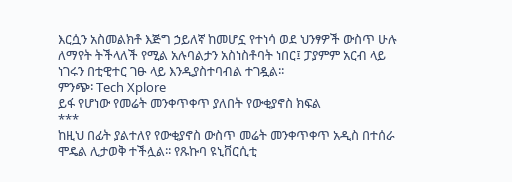እርሷን አስመልክቶ እጅግ ኃይለኛ ከመሆኗ የተነሳ ወደ ህንፃዎች ውስጥ ሁሉ ለማየት ትችላለች የሚል አሉባልታን አስነስቶባት ነበር፤ ፓያምም አርብ ላይ ነገሩን በቲዊተር ገፁ ላይ እንዲያስተባብል ተገዷል፡፡
ምንጭ፡ Tech Xplore
ይፋ የሆነው የመሬት መንቀጥቀጥ ያለበት የውቂያኖስ ክፍል
***
ከዚህ በፊት ያልተለየ የውቂያኖስ ውስጥ መሬት መንቀጥቀጥ አዲስ በተሰራ ሞዴል ሊታወቅ ተችሏል፡፡ የጹኩባ ዩኒቨርሲቲ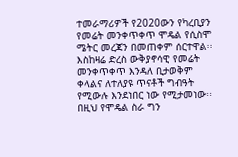ተመራማሪዎች የ2020ውን የካረቢያን የመሬት መንቀጥቀጥ ሞዴል የሲስሞ ሜትር መረጃን በመጠቀም ሰርተዋል፡፡
እስከዛሬ ድረስ ውቅያኖሳዊ የመሬት መንቀጥቀጥ እንዳለ ቢታወቅም ቀላልና ለተለያዩ ጥናቶች ግብዓት የሚውሉ እንደነበር ነው የሚታመነው፡፡ በዚህ የሞዴል ስራ ግን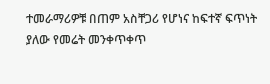ተመራማሪዎቹ በጠም አስቸጋሪ የሆነና ከፍተኛ ፍጥነት ያለው የመሬት መንቀጥቀጥ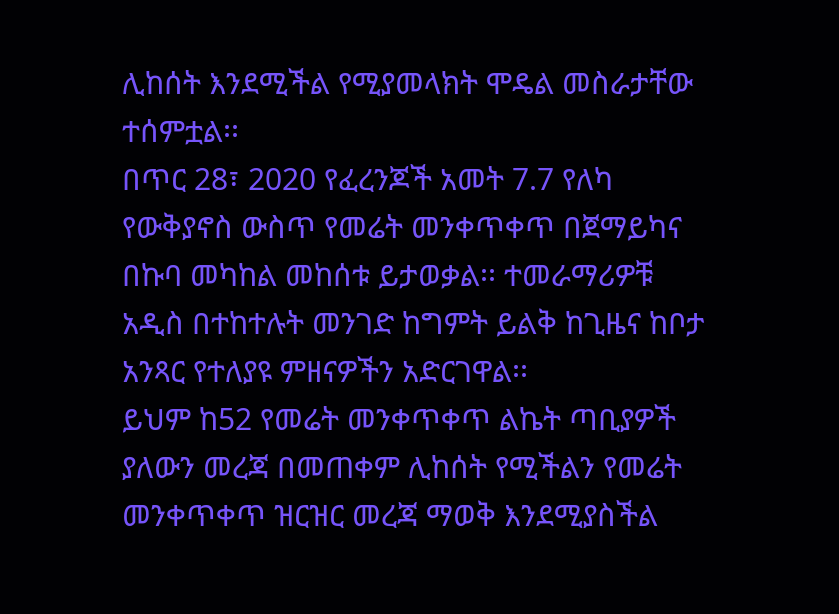ሊከሰት እንደሚችል የሚያመላክት ሞዴል መስራታቸው ተሰምቷል፡፡
በጥር 28፣ 2020 የፈረንጆች አመት 7.7 የለካ የውቅያኖስ ውስጥ የመሬት መንቀጥቀጥ በጀማይካና በኩባ መካከል መከሰቱ ይታወቃል፡፡ ተመራማሪዎቹ አዲስ በተከተሉት መንገድ ከግምት ይልቅ ከጊዜና ከቦታ አንጻር የተለያዩ ምዘናዎችን አድርገዋል፡፡
ይህም ከ52 የመሬት መንቀጥቀጥ ልኬት ጣቢያዎች ያለውን መረጃ በመጠቀም ሊከሰት የሚችልን የመሬት መንቀጥቀጥ ዝርዝር መረጃ ማወቅ እንደሚያስችል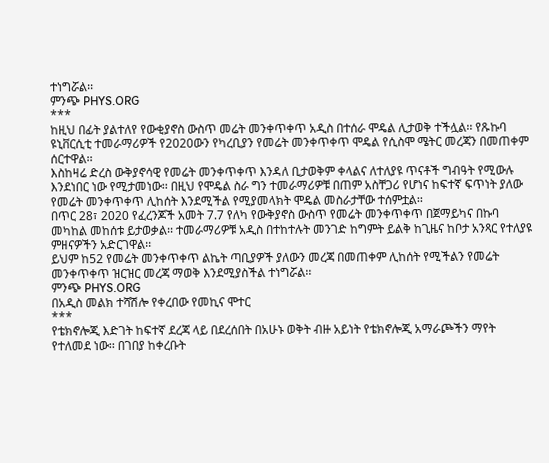ተነግሯል፡፡
ምንጭ PHYS.ORG
***
ከዚህ በፊት ያልተለየ የውቂያኖስ ውስጥ መሬት መንቀጥቀጥ አዲስ በተሰራ ሞዴል ሊታወቅ ተችሏል፡፡ የጹኩባ ዩኒቨርሲቲ ተመራማሪዎች የ2020ውን የካረቢያን የመሬት መንቀጥቀጥ ሞዴል የሲስሞ ሜትር መረጃን በመጠቀም ሰርተዋል፡፡
እስከዛሬ ድረስ ውቅያኖሳዊ የመሬት መንቀጥቀጥ እንዳለ ቢታወቅም ቀላልና ለተለያዩ ጥናቶች ግብዓት የሚውሉ እንደነበር ነው የሚታመነው፡፡ በዚህ የሞዴል ስራ ግን ተመራማሪዎቹ በጠም አስቸጋሪ የሆነና ከፍተኛ ፍጥነት ያለው የመሬት መንቀጥቀጥ ሊከሰት እንደሚችል የሚያመላክት ሞዴል መስራታቸው ተሰምቷል፡፡
በጥር 28፣ 2020 የፈረንጆች አመት 7.7 የለካ የውቅያኖስ ውስጥ የመሬት መንቀጥቀጥ በጀማይካና በኩባ መካከል መከሰቱ ይታወቃል፡፡ ተመራማሪዎቹ አዲስ በተከተሉት መንገድ ከግምት ይልቅ ከጊዜና ከቦታ አንጻር የተለያዩ ምዘናዎችን አድርገዋል፡፡
ይህም ከ52 የመሬት መንቀጥቀጥ ልኬት ጣቢያዎች ያለውን መረጃ በመጠቀም ሊከሰት የሚችልን የመሬት መንቀጥቀጥ ዝርዝር መረጃ ማወቅ እንደሚያስችል ተነግሯል፡፡
ምንጭ PHYS.ORG
በአዲስ መልክ ተሻሽሎ የቀረበው የመኪና ሞተር
***
የቴክኖሎጂ እድገት ከፍተኛ ደረጃ ላይ በደረሰበት በአሁኑ ወቅት ብዙ አይነት የቴክኖሎጂ አማራጮችን ማየት የተለመደ ነው፡፡ በገበያ ከቀረቡት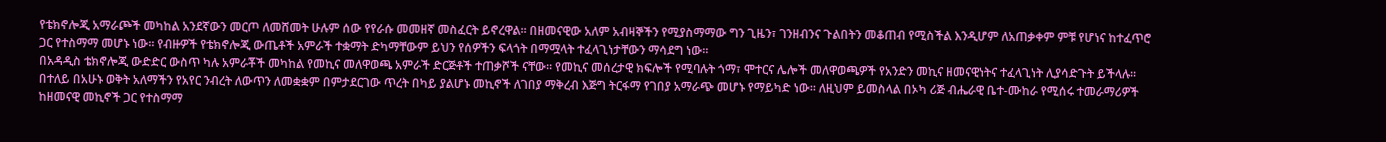የቴክኖሎጂ አማራጮች መካከል አንደኛውን መርጦ ለመሸመት ሁሉም ሰው የየራሱ መመዘኛ መስፈርት ይኖረዋል፡፡ በዘመናዊው አለም አብዛኞችን የሚያስማማው ግን ጊዜን፣ ገንዘብንና ጉልበትን መቆጠብ የሚስችል እንዲሆም ለአጠቃቀም ምቹ የሆነና ከተፈጥሮ ጋር የተስማማ መሆኑ ነው፡፡ የብዙዎች የቴክኖሎጂ ውጤቶች አምራች ተቋማት ድካማቸውም ይህን የሰዎችን ፍላጎት በማሟላት ተፈላጊነታቸውን ማሳደግ ነው፡፡
በአዳዲስ ቴክኖሎጂ ውድድር ውስጥ ካሉ አምራቾች መካከል የመኪና መለዋወጫ አምራች ድርጅቶች ተጠቃሾች ናቸው፡፡ የመኪና መሰረታዊ ክፍሎች የሚባሉት ጎማ፣ ሞተርና ሌሎች መለዋወጫዎች የአንድን መኪና ዘመናዊነትና ተፈላጊነት ሊያሳድጉት ይችላሉ፡፡
በተለይ በአሁኑ ወቅት አለማችን የአየር ንብረት ለውጥን ለመቋቋም በምታደርገው ጥረት በካይ ያልሆኑ መኪኖች ለገበያ ማቅረብ እጅግ ትርፋማ የገበያ አማራጭ መሆኑ የማይካድ ነው፡፡ ለዚህም ይመስላል በኦካ ሪጅ ብሔራዊ ቤተ-ሙከራ የሚሰሩ ተመራማሪዎች ከዘመናዊ መኪኖች ጋር የተስማማ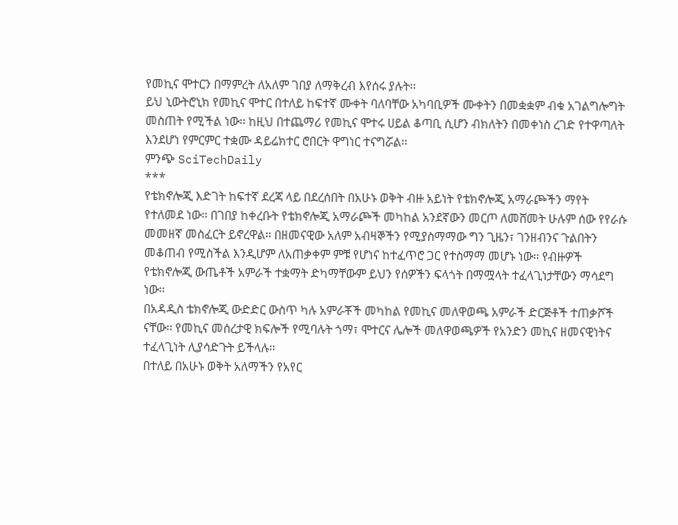የመኪና ሞተርን በማምረት ለአለም ገበያ ለማቅረብ እየሰሩ ያሉት፡፡
ይህ ኒውትሮኒክ የመኪና ሞተር በተለይ ከፍተኛ ሙቀት ባለባቸው አካባቢዎች ሙቀትን በመቋቋም ብቁ አገልግሎግት መስጠት የሚችል ነው፡፡ ከዚህ በተጨማሪ የመኪና ሞተሩ ሀይል ቆጣቢ ሲሆን ብክለትን በመቀነስ ረገድ የተዋጣለት እንደሆነ የምርምር ተቋሙ ዳይሬክተር ሮበርት ዋግነር ተናግሯል፡፡
ምንጭ SciTechDaily
***
የቴክኖሎጂ እድገት ከፍተኛ ደረጃ ላይ በደረሰበት በአሁኑ ወቅት ብዙ አይነት የቴክኖሎጂ አማራጮችን ማየት የተለመደ ነው፡፡ በገበያ ከቀረቡት የቴክኖሎጂ አማራጮች መካከል አንደኛውን መርጦ ለመሸመት ሁሉም ሰው የየራሱ መመዘኛ መስፈርት ይኖረዋል፡፡ በዘመናዊው አለም አብዛኞችን የሚያስማማው ግን ጊዜን፣ ገንዘብንና ጉልበትን መቆጠብ የሚስችል እንዲሆም ለአጠቃቀም ምቹ የሆነና ከተፈጥሮ ጋር የተስማማ መሆኑ ነው፡፡ የብዙዎች የቴክኖሎጂ ውጤቶች አምራች ተቋማት ድካማቸውም ይህን የሰዎችን ፍላጎት በማሟላት ተፈላጊነታቸውን ማሳደግ ነው፡፡
በአዳዲስ ቴክኖሎጂ ውድድር ውስጥ ካሉ አምራቾች መካከል የመኪና መለዋወጫ አምራች ድርጅቶች ተጠቃሾች ናቸው፡፡ የመኪና መሰረታዊ ክፍሎች የሚባሉት ጎማ፣ ሞተርና ሌሎች መለዋወጫዎች የአንድን መኪና ዘመናዊነትና ተፈላጊነት ሊያሳድጉት ይችላሉ፡፡
በተለይ በአሁኑ ወቅት አለማችን የአየር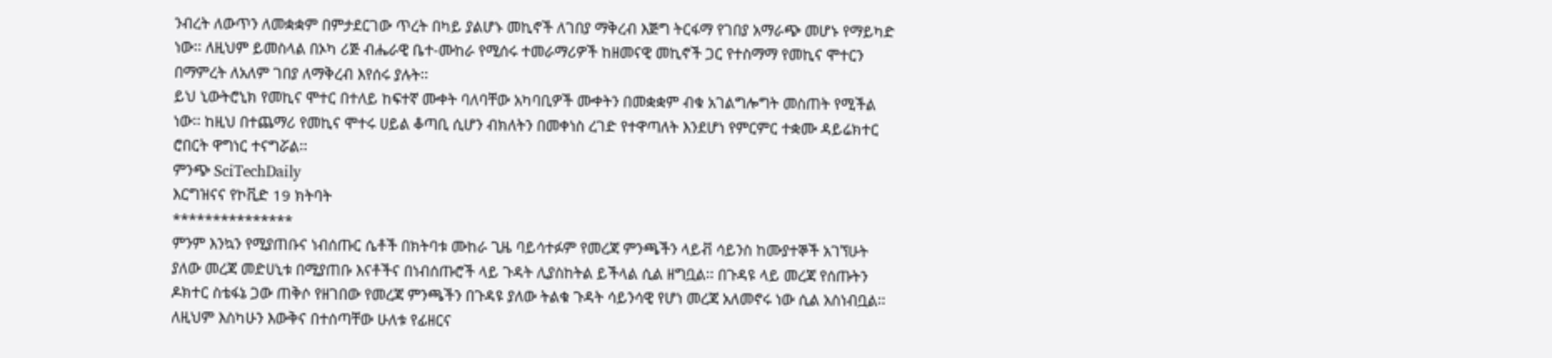ንብረት ለውጥን ለመቋቋም በምታደርገው ጥረት በካይ ያልሆኑ መኪኖች ለገበያ ማቅረብ እጅግ ትርፋማ የገበያ አማራጭ መሆኑ የማይካድ ነው፡፡ ለዚህም ይመስላል በኦካ ሪጅ ብሔራዊ ቤተ-ሙከራ የሚሰሩ ተመራማሪዎች ከዘመናዊ መኪኖች ጋር የተስማማ የመኪና ሞተርን በማምረት ለአለም ገበያ ለማቅረብ እየሰሩ ያሉት፡፡
ይህ ኒውትሮኒክ የመኪና ሞተር በተለይ ከፍተኛ ሙቀት ባለባቸው አካባቢዎች ሙቀትን በመቋቋም ብቁ አገልግሎግት መስጠት የሚችል ነው፡፡ ከዚህ በተጨማሪ የመኪና ሞተሩ ሀይል ቆጣቢ ሲሆን ብክለትን በመቀነስ ረገድ የተዋጣለት እንደሆነ የምርምር ተቋሙ ዳይሬክተር ሮበርት ዋግነር ተናግሯል፡፡
ምንጭ SciTechDaily
እርግዝናና የኮቪድ 19 ክትባት
***************
ምንም እንኳን የሚያጠቡና ነብሰጡር ሴቶች በክትባቱ ሙከራ ጊዜ ባይሳተፉም የመረጃ ምንጫችን ላይቭ ሳይንስ ከሙያተኞች አገኘሁት ያለው መረጃ መድሀኒቱ በሚያጠቡ እናቶችና በነብሰጡሮች ላይ ጉዳት ሊያስከትል ይችላል ሲል ዘግቧል፡፡ በጉዳዩ ላይ መረጃ የሰጡትን ዶክተር ስቴፋኔ ጋው ጠቅሶ የዘገበው የመረጃ ምንጫችን በጉዳዩ ያለው ትልቁ ጉዳት ሳይንሳዊ የሆነ መረጃ አለመኖሩ ነው ሲል አስነብቧል፡፡ ለዚህም እስካሁን እውቅና በተሰጣቸው ሁለቱ የፊዘርና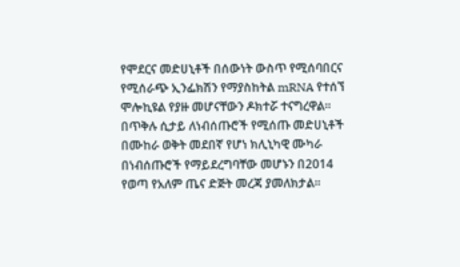የሞደርና መድሀኒቶች በሰውነት ውስጥ የሚሰባበርና የሚሰራጭ ኢንፌክሽን የማያስከትል mRNA የተሰኘ ሞሎኪዩል የያዙ መሆናቸውን ዶክተሯ ተናግረዋል፡፡
በጥቅሉ ሲታይ ለነብሰጡሮች የሚሰጡ መድሀኒቶች በሙከራ ወቅት መደበኛ የሆነ ክሊኒካዊ ሙካራ በነብሰጡሮች የማይደረግባቸው መሆኑን በ2014 የወጣ የአለም ጤና ድጅት መረጃ ያመለክታል፡፡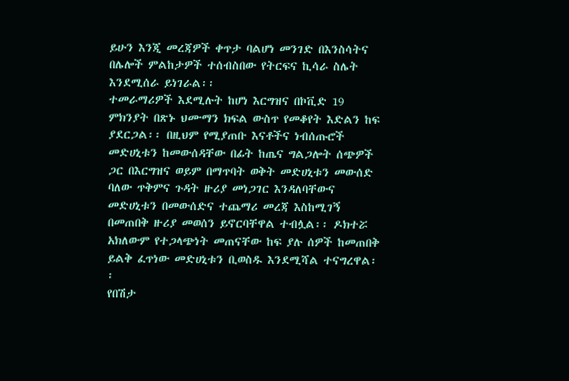ይሁን እንጂ መረጃዎች ቀጥታ ባልሆነ መንገድ በእንስሳትና በሌሎች ምልከታዎች ተሰብስበው የትርፍና ኪሳራ ስሌት እንደሚሰራ ይነገራል፡፡
ተመራማሪዎች እደሚሉት ከሆነ እርግዝና በኮቪድ 19 ምክንያት በጽኑ ህሙማን ክፍል ውስጥ የመቆየት እድልን ከፍ ያደርጋል፡፡ በዚህም የሚያጠቡ እናቶችና ነብሰጡሮች መድሀኒቱን ከመውሰዳቸው በፊት ከጤና ግልጋሎት ሰጭዎች ጋር በእርግዝና ወይም በማጥባት ወቅት መድሀኒቱን መውሰድ ባለው ጥቅምና ጉዳት ዙሪያ መነጋገር እንዳለባቸውና መድሀኒቱን በመውሰድና ተጨማሪ መረጃ እስከሚገኝ በመጠበቅ ዙሪያ መወሰን ይኖርባቸዋል ተብሏል፡፡ ዶክተሯ አክለውም የተጋላጭነት መጠናቸው ከፍ ያሉ ሰዎች ከመጠበቅ ይልቅ ፈጥነው መድሀኒቱን ቢወስዱ እንደሚሻል ተናግረዋል፡፡
የበሽታ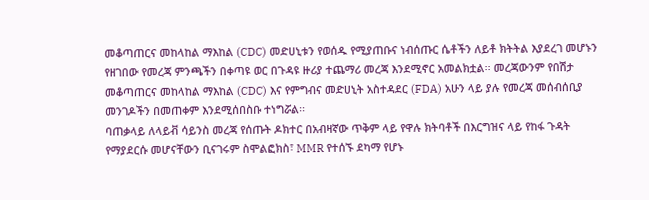መቆጣጠርና መከላከል ማእከል (CDC) መድሀኒቱን የወሰዱ የሚያጠቡና ነብሰጡር ሴቶችን ለይቶ ክትትል እያደረገ መሆኑን የዘገበው የመረጃ ምንጫችን በቀጣዩ ወር በጉዳዩ ዙሪያ ተጨማሪ መረጃ እንደሚኖር አመልክቷል፡፡ መረጃውንም የበሽታ መቆጣጠርና መከላከል ማእከል (CDC) እና የምግብና መድሀኒት አስተዳደር (FDA) አሁን ላይ ያሉ የመረጃ መሰብሰቢያ መንገዶችን በመጠቀም እንደሚሰበስቡ ተነግሯል፡፡
ባጠቃላይ ለላይቭ ሳይንስ መረጃ የሰጡት ዶክተር በአብዛኛው ጥቅም ላይ የዋሉ ክትባቶች በእርግዝና ላይ የከፋ ጉዳት የማያደርሱ መሆናቸውን ቢናገሩም ስሞልፎክስ፣ MMR የተሰኙ ደካማ የሆኑ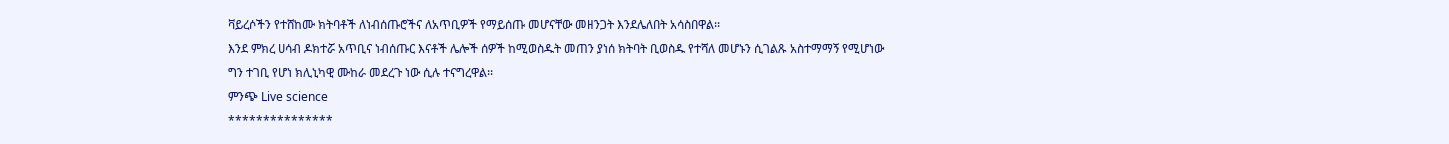ቫይረሶችን የተሸከሙ ክትባቶች ለነብሰጡሮችና ለአጥቢዎች የማይሰጡ መሆናቸው መዘንጋት እንደሌለበት አሳስበዋል፡፡
እንደ ምክረ ሀሳብ ዶክተሯ አጥቢና ነብሰጡር እናቶች ሌሎች ሰዎች ከሚወስዱት መጠን ያነሰ ክትባት ቢወስዱ የተሻለ መሆኑን ሲገልጹ አስተማማኝ የሚሆነው ግን ተገቢ የሆነ ክሊኒካዊ ሙከራ መደረጉ ነው ሲሉ ተናግረዋል፡፡
ምንጭ Live science
***************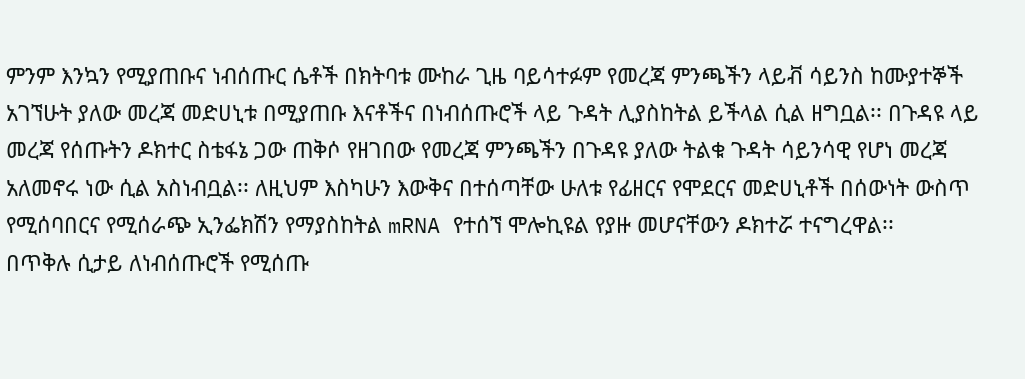ምንም እንኳን የሚያጠቡና ነብሰጡር ሴቶች በክትባቱ ሙከራ ጊዜ ባይሳተፉም የመረጃ ምንጫችን ላይቭ ሳይንስ ከሙያተኞች አገኘሁት ያለው መረጃ መድሀኒቱ በሚያጠቡ እናቶችና በነብሰጡሮች ላይ ጉዳት ሊያስከትል ይችላል ሲል ዘግቧል፡፡ በጉዳዩ ላይ መረጃ የሰጡትን ዶክተር ስቴፋኔ ጋው ጠቅሶ የዘገበው የመረጃ ምንጫችን በጉዳዩ ያለው ትልቁ ጉዳት ሳይንሳዊ የሆነ መረጃ አለመኖሩ ነው ሲል አስነብቧል፡፡ ለዚህም እስካሁን እውቅና በተሰጣቸው ሁለቱ የፊዘርና የሞደርና መድሀኒቶች በሰውነት ውስጥ የሚሰባበርና የሚሰራጭ ኢንፌክሽን የማያስከትል mRNA የተሰኘ ሞሎኪዩል የያዙ መሆናቸውን ዶክተሯ ተናግረዋል፡፡
በጥቅሉ ሲታይ ለነብሰጡሮች የሚሰጡ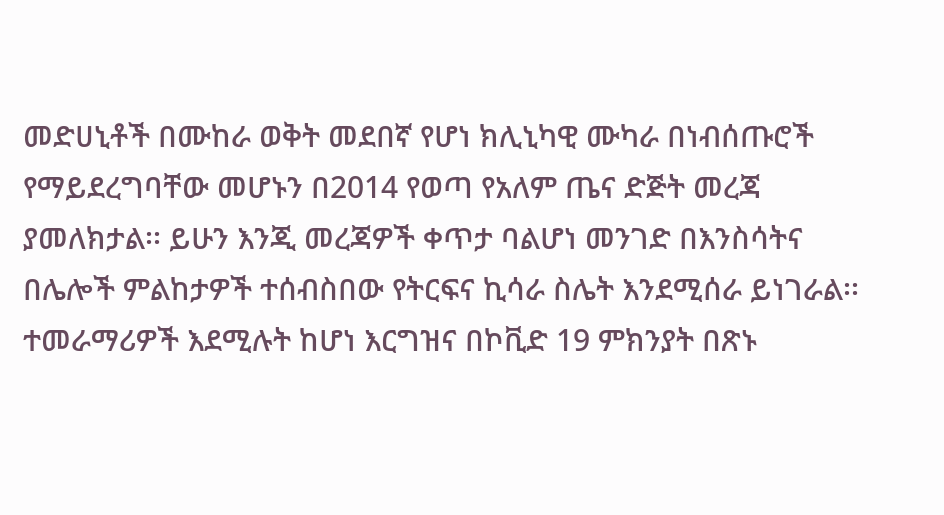መድሀኒቶች በሙከራ ወቅት መደበኛ የሆነ ክሊኒካዊ ሙካራ በነብሰጡሮች የማይደረግባቸው መሆኑን በ2014 የወጣ የአለም ጤና ድጅት መረጃ ያመለክታል፡፡ ይሁን እንጂ መረጃዎች ቀጥታ ባልሆነ መንገድ በእንስሳትና በሌሎች ምልከታዎች ተሰብስበው የትርፍና ኪሳራ ስሌት እንደሚሰራ ይነገራል፡፡
ተመራማሪዎች እደሚሉት ከሆነ እርግዝና በኮቪድ 19 ምክንያት በጽኑ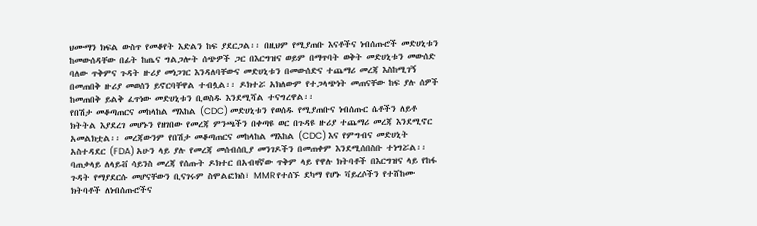ህሙማን ክፍል ውስጥ የመቆየት እድልን ከፍ ያደርጋል፡፡ በዚህም የሚያጠቡ እናቶችና ነብሰጡሮች መድሀኒቱን ከመውሰዳቸው በፊት ከጤና ግልጋሎት ሰጭዎች ጋር በእርግዝና ወይም በማጥባት ወቅት መድሀኒቱን መውሰድ ባለው ጥቅምና ጉዳት ዙሪያ መነጋገር እንዳለባቸውና መድሀኒቱን በመውሰድና ተጨማሪ መረጃ እስከሚገኝ በመጠበቅ ዙሪያ መወሰን ይኖርባቸዋል ተብሏል፡፡ ዶክተሯ አክለውም የተጋላጭነት መጠናቸው ከፍ ያሉ ሰዎች ከመጠበቅ ይልቅ ፈጥነው መድሀኒቱን ቢወስዱ እንደሚሻል ተናግረዋል፡፡
የበሽታ መቆጣጠርና መከላከል ማእከል (CDC) መድሀኒቱን የወሰዱ የሚያጠቡና ነብሰጡር ሴቶችን ለይቶ ክትትል እያደረገ መሆኑን የዘገበው የመረጃ ምንጫችን በቀጣዩ ወር በጉዳዩ ዙሪያ ተጨማሪ መረጃ እንደሚኖር አመልክቷል፡፡ መረጃውንም የበሽታ መቆጣጠርና መከላከል ማእከል (CDC) እና የምግብና መድሀኒት አስተዳደር (FDA) አሁን ላይ ያሉ የመረጃ መሰብሰቢያ መንገዶችን በመጠቀም እንደሚሰበስቡ ተነግሯል፡፡
ባጠቃላይ ለላይቭ ሳይንስ መረጃ የሰጡት ዶክተር በአብዛኛው ጥቅም ላይ የዋሉ ክትባቶች በእርግዝና ላይ የከፋ ጉዳት የማያደርሱ መሆናቸውን ቢናገሩም ስሞልፎክስ፣ MMR የተሰኙ ደካማ የሆኑ ቫይረሶችን የተሸከሙ ክትባቶች ለነብሰጡሮችና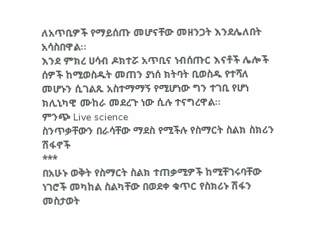ለአጥቢዎች የማይሰጡ መሆናቸው መዘንጋት እንደሌለበት አሳስበዋል፡፡
እንደ ምክረ ሀሳብ ዶክተሯ አጥቢና ነብሰጡር እናቶች ሌሎች ሰዎች ከሚወስዱት መጠን ያነሰ ክትባት ቢወስዱ የተሻለ መሆኑን ሲገልጹ አስተማማኝ የሚሆነው ግን ተገቢ የሆነ ክሊኒካዊ ሙከራ መደረጉ ነው ሲሉ ተናግረዋል፡፡
ምንጭ Live science
ስንጥቃቸውን በራሳቸው ማደስ የሚችሉ የስማርት ስልክ ስክሪን ሽፋኖች
***
በአሁኑ ወቅት የስማርት ስልክ ተጠቃሚዎች ከሚቸገሩባቸው ነገሮች መካከል ስልካቸው በወደቀ ቁጥር የስክሪኑ ሽፋን መስታወት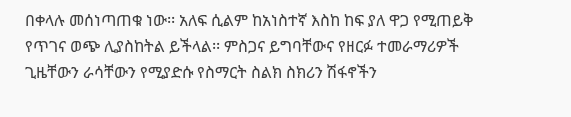በቀላሉ መሰነጣጠቁ ነው፡፡ አለፍ ሲልም ከአነስተኛ እስከ ከፍ ያለ ዋጋ የሚጠይቅ የጥገና ወጭ ሊያስከትል ይችላል፡፡ ምስጋና ይግባቸውና የዘርፉ ተመራማሪዎች ጊዜቸውን ራሳቸውን የሚያድሱ የስማርት ስልክ ስክሪን ሽፋኖችን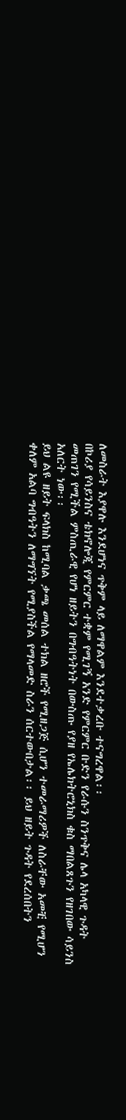ለመስራት እያዋሉ እንደሆነና ጥቅም ላይ ለማዋልም እንደተቃረቡ ተናግረዋል፡፡
በኮሪያ የሳይንስና ቴክኖሎጂ የምርምር ተቋም የሚገኝ አንድ የምርምር ቡድን የራሱን ስንጥቅና ሌላ አካላዊ ጉዳት መጠገን የሚችል ምስጢራዊ የሆነ ዘይትን በግብዓትነት በውስጡ የያዘ የኤሌክትሮኒክስ ቁስ ማበልጸጉን የዘገበው ሳይንስ አለርት ነው፡፡
ይህ ልዩ ዘይት ፍላክስ ከሚባል ቃጫ መሰል ተክል ዘሮች የሚዘጋጅ ሲሆን ተመራማሪዎች ለስራቸው አመቺ የሚሆን ቀለም አልባ ግብዓትን ለማግኘት የሚያስችል የማላመድ ስራን ሰርተውበታል፡፡ ይህ ዘይት ጉዳት የደረሰበትን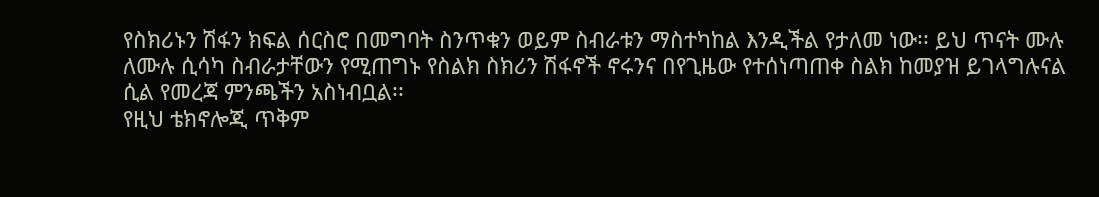የስክሪኑን ሽፋን ክፍል ሰርስሮ በመግባት ስንጥቁን ወይም ስብራቱን ማስተካከል እንዲችል የታለመ ነው፡፡ ይህ ጥናት ሙሉ ለሙሉ ሲሳካ ስብራታቸውን የሚጠግኑ የስልክ ስክሪን ሽፋኖች ኖሩንና በየጊዜው የተሰነጣጠቀ ስልክ ከመያዝ ይገላግሉናል ሲል የመረጃ ምንጫችን አስነብቧል፡፡
የዚህ ቴክኖሎጂ ጥቅም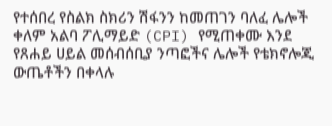የተሰበረ የስልክ ስክሪን ሽፋንን ከመጠገን ባለፈ ሌሎች ቀለም አልባ ፖሊማይድ (CPI) የሚጠቀሙ እንደ የጸሐይ ሀይል መሰብሰቢያ ንጣፎችና ሌሎች የቴክኖሎጂ ውጤቶችን በቀላሉ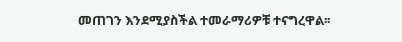መጠገን እንደሚያስችል ተመራማሪዎቹ ተናግረዋል፡፡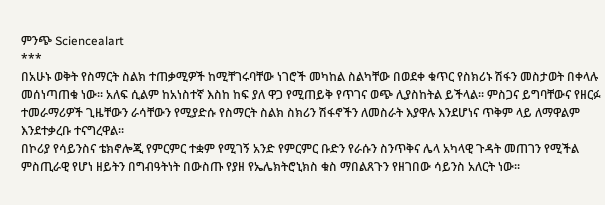ምንጭ Sciencealart
***
በአሁኑ ወቅት የስማርት ስልክ ተጠቃሚዎች ከሚቸገሩባቸው ነገሮች መካከል ስልካቸው በወደቀ ቁጥር የስክሪኑ ሽፋን መስታወት በቀላሉ መሰነጣጠቁ ነው፡፡ አለፍ ሲልም ከአነስተኛ እስከ ከፍ ያለ ዋጋ የሚጠይቅ የጥገና ወጭ ሊያስከትል ይችላል፡፡ ምስጋና ይግባቸውና የዘርፉ ተመራማሪዎች ጊዜቸውን ራሳቸውን የሚያድሱ የስማርት ስልክ ስክሪን ሽፋኖችን ለመስራት እያዋሉ እንደሆነና ጥቅም ላይ ለማዋልም እንደተቃረቡ ተናግረዋል፡፡
በኮሪያ የሳይንስና ቴክኖሎጂ የምርምር ተቋም የሚገኝ አንድ የምርምር ቡድን የራሱን ስንጥቅና ሌላ አካላዊ ጉዳት መጠገን የሚችል ምስጢራዊ የሆነ ዘይትን በግብዓትነት በውስጡ የያዘ የኤሌክትሮኒክስ ቁስ ማበልጸጉን የዘገበው ሳይንስ አለርት ነው፡፡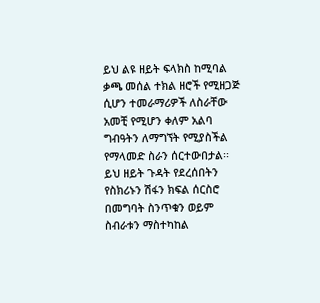ይህ ልዩ ዘይት ፍላክስ ከሚባል ቃጫ መሰል ተክል ዘሮች የሚዘጋጅ ሲሆን ተመራማሪዎች ለስራቸው አመቺ የሚሆን ቀለም አልባ ግብዓትን ለማግኘት የሚያስችል የማላመድ ስራን ሰርተውበታል፡፡ ይህ ዘይት ጉዳት የደረሰበትን የስክሪኑን ሽፋን ክፍል ሰርስሮ በመግባት ስንጥቁን ወይም ስብራቱን ማስተካከል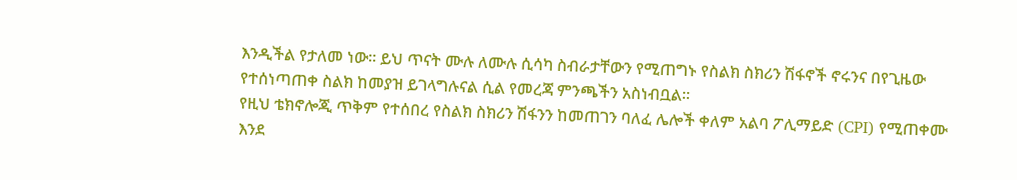እንዲችል የታለመ ነው፡፡ ይህ ጥናት ሙሉ ለሙሉ ሲሳካ ስብራታቸውን የሚጠግኑ የስልክ ስክሪን ሽፋኖች ኖሩንና በየጊዜው የተሰነጣጠቀ ስልክ ከመያዝ ይገላግሉናል ሲል የመረጃ ምንጫችን አስነብቧል፡፡
የዚህ ቴክኖሎጂ ጥቅም የተሰበረ የስልክ ስክሪን ሽፋንን ከመጠገን ባለፈ ሌሎች ቀለም አልባ ፖሊማይድ (CPI) የሚጠቀሙ እንደ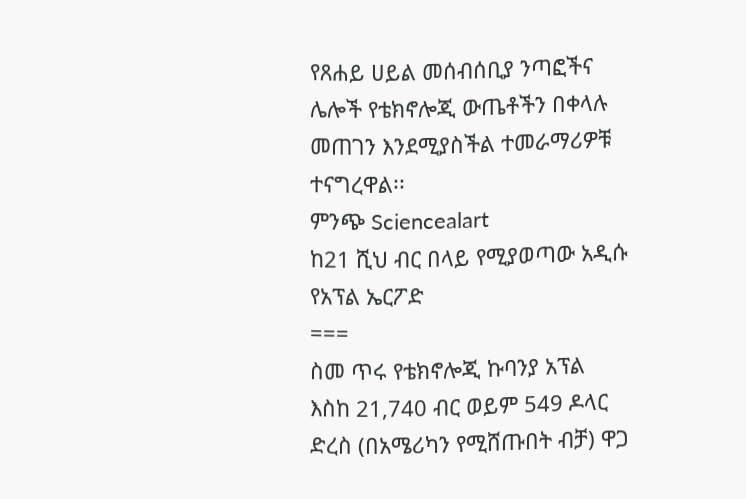የጸሐይ ሀይል መሰብሰቢያ ንጣፎችና ሌሎች የቴክኖሎጂ ውጤቶችን በቀላሉ መጠገን እንደሚያስችል ተመራማሪዎቹ ተናግረዋል፡፡
ምንጭ Sciencealart
ከ21 ሺህ ብር በላይ የሚያወጣው አዲሱ የአፕል ኤርፖድ
===
ስመ ጥሩ የቴክኖሎጂ ኩባንያ አፕል እስከ 21,740 ብር ወይም 549 ዶላር ድረስ (በአሜሪካን የሚሸጡበት ብቻ) ዋጋ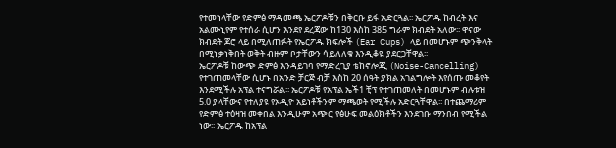የተመነላቸው የድምፅ ማዳመጫ ኤርፖዶቹን በቅርቡ ይፋ አድርጓል፡፡ ኤርፖዱ ከብረት እና አልሙኒየም የተሰራ ሲሆን እንደየ ደረጃው ከ130 እስከ 385 ግራም ክብደት አለው፡፡ ዋናው ክብደት ጆሮ ላይ በሚለጠፉት የኤርፖዱ ክፍሎች (Ear Cups) ላይ በመሆኑም ጭንቅላት በሚነቃነቅበት ወቅት ብዙም ቦታቸውን ሳይለለቁ እንዲቆዩ ያደርጋቸዋል፡፡
ኤርፖዶቹ ከውጭ ድምፅ እንዳይገባ የማድረጊያ ቴከኖሎጂ (Noise-Cancelling) የተገጠመላቸው ሲሆኑ በአንድ ቻርጅ ብቻ እስከ 20 ሰዓት ያክል አገልግሎት እየሰጡ መቆየት እንደሚችሉ አፕል ተናግሯል፡፡ ኤርፖዶቹ የአፕል ኤች1 ቺፕ የተገጠመለት በመሆኑም ብሉቱዝ 5.0 ያላቸውና የተለያዩ የኦዲዮ አይነቶችንም ማጫወት የሚችሉ አድርጓቸዋል፡፡ በተጨማሪም የድምፅ ተዕዛዝ መቀበል እንዲሁም አጭር የፅሁፍ መልዕክቶችን እንደገቡ ማንበብ የሚችል ነው፡፡ ኤርፖዱ ከአፕል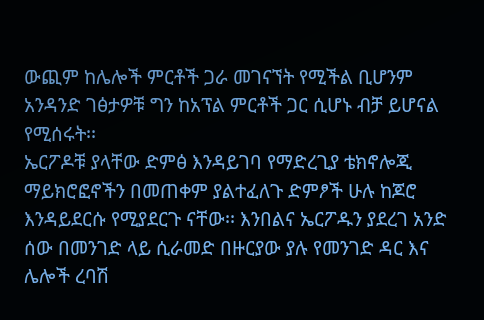ውጪም ከሌሎች ምርቶች ጋራ መገናኘት የሚችል ቢሆንም አንዳንድ ገፅታዎቹ ግን ከአፕል ምርቶች ጋር ሲሆኑ ብቻ ይሆናል የሚሰሩት፡፡
ኤርፖዶቹ ያላቸው ድምፅ እንዳይገባ የማድረጊያ ቴክኖሎጂ ማይክሮፎኖችን በመጠቀም ያልተፈለጉ ድምፆች ሁሉ ከጆሮ እንዳይደርሱ የሚያደርጉ ናቸው፡፡ እንበልና ኤርፖዱን ያደረገ አንድ ሰው በመንገድ ላይ ሲራመድ በዙርያው ያሉ የመንገድ ዳር እና ሌሎች ረባሽ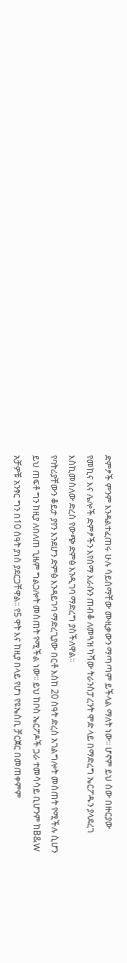ድምፆች ምንም እንዳልተፈጠሩ ሁሉ ሳይሰማቸው ሙዚቃውን ማጣጣም ይችላል ማለት ነው፡፡ ሆኖም ይህ ሰው በዙርያው የመኪና እና ሌሎች ድምፆችን እየሰማ እራሱን ጠብቆ ለመጓዝ ካሻው ትራንስፓረንት ሞድ ላይ በማድረግ ኤርፖዱን ያላደረገ እስኪመስለው ድረስ የውጭ ድምፅ እንዲገባ ማድረግ ያስችለዋል፡፡
የባትሪያቸውን ቆይታ ያየን እንደሆን ድምፅ እንዳይገባ ማድረጊያው በርቶ እስከ 20 ሰዓት ድረስ አገልግሎት መሰጠት የሚችሉ ሲሆን ይህ ጠፍቶ ግን ከዚያ ለበለጠ ጊዜም ግልጋሎት መስጠት የሚችል ነው፡፡ ይህ ከቦስ ኤርፖዶች ጋራ ተመሳሳይ ቢሆንም ከB&W አቻዎቹ አንፃር ግን በ10 ሰዓት ያነሰ ያደርጋቸዋል፡፡ የ5 ዋት እና ከዚያ በላይ የሆነ የዩኤስቢ ቻርጀር በመጠቀምም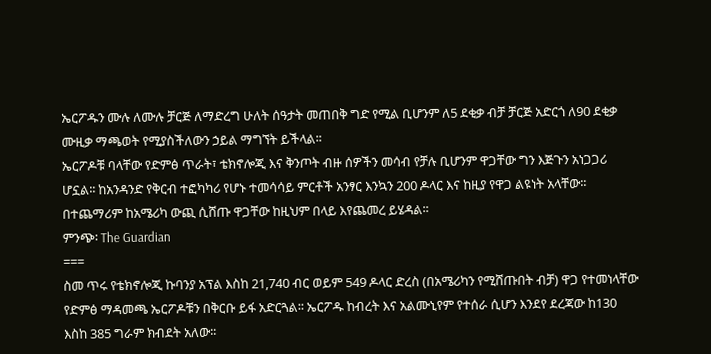ኤርፖዱን ሙሉ ለሙሉ ቻርጅ ለማድረግ ሁለት ሰዓታት መጠበቅ ግድ የሚል ቢሆንም ለ5 ደቂቃ ብቻ ቻርጅ አድርጎ ለ90 ደቂቃ ሙዚቃ ማጫወት የሚያስችለውን ኃይል ማግኘት ይችላል፡፡
ኤርፖዶቹ ባላቸው የድምፅ ጥራት፣ ቴክኖሎጂ እና ቅንጦት ብዙ ሰዎችን መሳብ የቻሉ ቢሆንም ዋጋቸው ግን እጅጉን አነጋጋሪ ሆኗል፡፡ ከአንዳንድ የቅርብ ተፎካካሪ የሆኑ ተመሳሳይ ምርቶች አንፃር እንኳን 200 ዶላር እና ከዚያ የዋጋ ልዩነት አላቸው፡፡ በተጨማሪም ከአሜሪካ ውጪ ሲሸጡ ዋጋቸው ከዚህም በላይ እየጨመረ ይሄዳል፡፡
ምንጭ፡ The Guardian
===
ስመ ጥሩ የቴክኖሎጂ ኩባንያ አፕል እስከ 21,740 ብር ወይም 549 ዶላር ድረስ (በአሜሪካን የሚሸጡበት ብቻ) ዋጋ የተመነላቸው የድምፅ ማዳመጫ ኤርፖዶቹን በቅርቡ ይፋ አድርጓል፡፡ ኤርፖዱ ከብረት እና አልሙኒየም የተሰራ ሲሆን እንደየ ደረጃው ከ130 እስከ 385 ግራም ክብደት አለው፡፡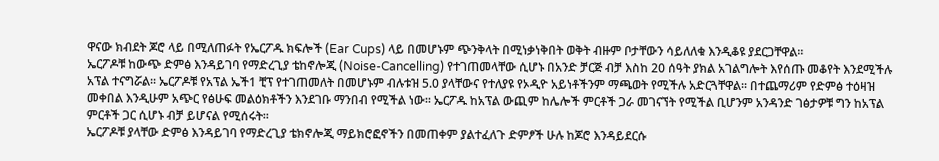ዋናው ክብደት ጆሮ ላይ በሚለጠፉት የኤርፖዱ ክፍሎች (Ear Cups) ላይ በመሆኑም ጭንቅላት በሚነቃነቅበት ወቅት ብዙም ቦታቸውን ሳይለለቁ እንዲቆዩ ያደርጋቸዋል፡፡
ኤርፖዶቹ ከውጭ ድምፅ እንዳይገባ የማድረጊያ ቴከኖሎጂ (Noise-Cancelling) የተገጠመላቸው ሲሆኑ በአንድ ቻርጅ ብቻ እስከ 20 ሰዓት ያክል አገልግሎት እየሰጡ መቆየት እንደሚችሉ አፕል ተናግሯል፡፡ ኤርፖዶቹ የአፕል ኤች1 ቺፕ የተገጠመለት በመሆኑም ብሉቱዝ 5.0 ያላቸውና የተለያዩ የኦዲዮ አይነቶችንም ማጫወት የሚችሉ አድርጓቸዋል፡፡ በተጨማሪም የድምፅ ተዕዛዝ መቀበል እንዲሁም አጭር የፅሁፍ መልዕክቶችን እንደገቡ ማንበብ የሚችል ነው፡፡ ኤርፖዱ ከአፕል ውጪም ከሌሎች ምርቶች ጋራ መገናኘት የሚችል ቢሆንም አንዳንድ ገፅታዎቹ ግን ከአፕል ምርቶች ጋር ሲሆኑ ብቻ ይሆናል የሚሰሩት፡፡
ኤርፖዶቹ ያላቸው ድምፅ እንዳይገባ የማድረጊያ ቴክኖሎጂ ማይክሮፎኖችን በመጠቀም ያልተፈለጉ ድምፆች ሁሉ ከጆሮ እንዳይደርሱ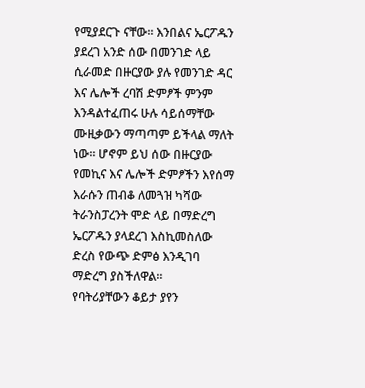የሚያደርጉ ናቸው፡፡ እንበልና ኤርፖዱን ያደረገ አንድ ሰው በመንገድ ላይ ሲራመድ በዙርያው ያሉ የመንገድ ዳር እና ሌሎች ረባሽ ድምፆች ምንም እንዳልተፈጠሩ ሁሉ ሳይሰማቸው ሙዚቃውን ማጣጣም ይችላል ማለት ነው፡፡ ሆኖም ይህ ሰው በዙርያው የመኪና እና ሌሎች ድምፆችን እየሰማ እራሱን ጠብቆ ለመጓዝ ካሻው ትራንስፓረንት ሞድ ላይ በማድረግ ኤርፖዱን ያላደረገ እስኪመስለው ድረስ የውጭ ድምፅ እንዲገባ ማድረግ ያስችለዋል፡፡
የባትሪያቸውን ቆይታ ያየን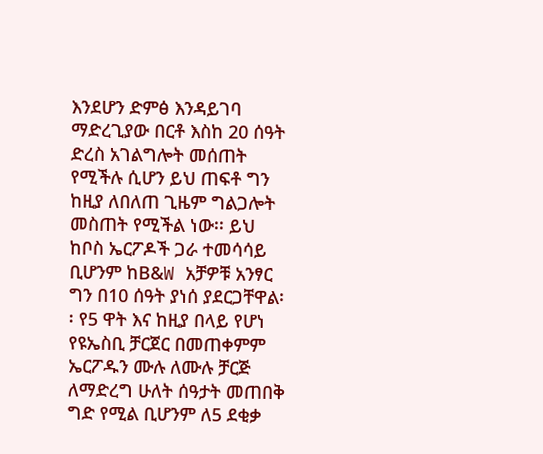እንደሆን ድምፅ እንዳይገባ ማድረጊያው በርቶ እስከ 20 ሰዓት ድረስ አገልግሎት መሰጠት የሚችሉ ሲሆን ይህ ጠፍቶ ግን ከዚያ ለበለጠ ጊዜም ግልጋሎት መስጠት የሚችል ነው፡፡ ይህ ከቦስ ኤርፖዶች ጋራ ተመሳሳይ ቢሆንም ከB&W አቻዎቹ አንፃር ግን በ10 ሰዓት ያነሰ ያደርጋቸዋል፡፡ የ5 ዋት እና ከዚያ በላይ የሆነ የዩኤስቢ ቻርጀር በመጠቀምም ኤርፖዱን ሙሉ ለሙሉ ቻርጅ ለማድረግ ሁለት ሰዓታት መጠበቅ ግድ የሚል ቢሆንም ለ5 ደቂቃ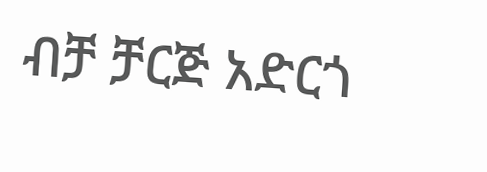ብቻ ቻርጅ አድርጎ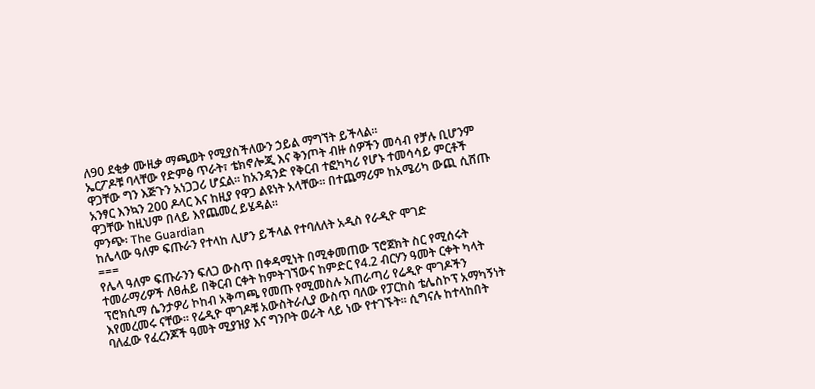ለ90 ደቂቃ ሙዚቃ ማጫወት የሚያስችለውን ኃይል ማግኘት ይችላል፡፡
ኤርፖዶቹ ባላቸው የድምፅ ጥራት፣ ቴክኖሎጂ እና ቅንጦት ብዙ ሰዎችን መሳብ የቻሉ ቢሆንም ዋጋቸው ግን እጅጉን አነጋጋሪ ሆኗል፡፡ ከአንዳንድ የቅርብ ተፎካካሪ የሆኑ ተመሳሳይ ምርቶች አንፃር እንኳን 200 ዶላር እና ከዚያ የዋጋ ልዩነት አላቸው፡፡ በተጨማሪም ከአሜሪካ ውጪ ሲሸጡ ዋጋቸው ከዚህም በላይ እየጨመረ ይሄዳል፡፡
ምንጭ፡ The Guardian
ከሌላው ዓለም ፍጡራን የተላከ ሊሆን ይችላል የተባለለት አዲስ የራዲዮ ሞገድ
===
የሌላ ዓለም ፍጡራንን ፍለጋ ውስጥ በቀዳሚነት በሚቀመጠው ፕሮጀክት ስር የሚሰሩት ተመራማሪዎች ለፀሐይ በቅርብ ርቀት ከምትገኘውና ከምድር የ4.2 ብርሃን ዓመት ርቀት ካላት ፕሮክሲማ ሴንታዎሪ ኮከብ አቅጣጫ የመጡ የሚመስሉ አጠራጣሪ የሬዲዮ ሞገዶችን እየመረመሩ ናቸው፡፡ የሬዲዮ ሞገዶቹ አውስትራሊያ ውስጥ ባለው የፓርከስ ቴሌስኮፕ አማካኝነት ባለፈው የፈረንጆች ዓመት ሚያዝያ እና ግንቦት ወራት ላይ ነው የተገኙት፡፡ ሲግናሉ ከተላከበት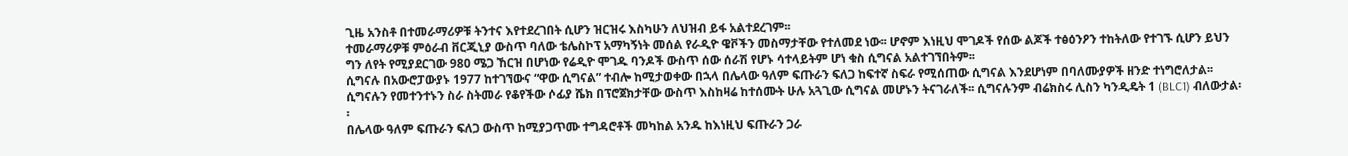ጊዜ አንስቶ በተመራማሪዎቹ ትንተና እየተደረገበት ሲሆን ዝርዝሩ እስካሁን ለህዝብ ይፋ አልተደረገም፡፡
ተመራማሪዎቹ ምዕራብ ቨርጂኒያ ውስጥ ባለው ቴሌስኮፕ አማካኝነት መሰል የራዲዮ ዌቮችን መስማታቸው የተለመደ ነው፡፡ ሆኖም እነዚህ ሞገዶች የሰው ልጆች ተፅዕንዖን ተከትለው የተገኙ ሲሆን ይህን ግን ለየት የሚያደርገው 980 ሜጋ ኸርዝ በሆነው የሬዲዮ ሞገዱ ባንዶች ውስጥ ሰው ሰራሽ የሆኑ ሳተላይትም ሆነ ቁስ ሲግናል አልተገኘበትም፡፡
ሲግናሉ በአውሮፓውያኑ 1977 ከተገኘውና “ዋው ሲግናል” ተብሎ ከሚታወቀው በኋላ በሌላው ዓለም ፍጡራን ፍለጋ ከፍተኛ ስፍራ የሚሰጠው ሲግናል እንደሆነም በባለሙያዎች ዘንድ ተነግሮለታል፡፡ ሲግናሉን የመተንተኑን ስራ ስትመራ የቆየችው ሶፊያ ሼክ በፕሮጀክታቸው ውስጥ እስከዛሬ ከተሰሙት ሁሉ አጓጊው ሲግናል መሆኑን ትናገራለች፡፡ ሲግናሉንም ብሬክስሩ ሊስን ካንዲዴት 1 (BLC1) ብለውታል፡፡
በሌላው ዓለም ፍጡራን ፍለጋ ውስጥ ከሚያጋጥሙ ተግዳሮቶች መካከል አንዱ ከእነዚህ ፍጡራን ጋራ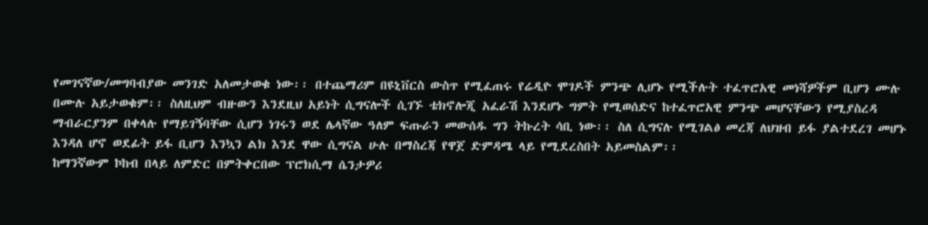የመገናኛው/መግባብያው መንገድ አለመታወቁ ነው፡፡ በተጨማሪም በዩኒቨርስ ውስጥ የሚፈጠሩ የሬዲዮ ሞገዶች ምንጭ ሊሆኑ የሚችሉት ተፈጥሮአዊ መነሻዎችም ቢሆን ሙሉ በሙሉ አይታወቁም፡፡ ስለዚህም ብዙውን እንደዚህ አይነት ሲግናሎች ሲገኙ ቴክኖሎጂ አፈራሽ እንደሆኑ ግምት የሚወሰድና ከተፈጥሮአዊ ምንጭ መሆናቸውን የሚያስረዳ ማብራርያንም በቀላሉ የማይገኝባቸው ሲሆን ነገሩን ወደ ሌላኛው ዓለም ፍጡራን መውሰዱ ግን ትኩረት ሳቢ ነው፡፡ ስለ ሲግናሉ የሚገልፅ መረጃ ለህዝብ ይፋ ያልተደረገ መሆኑ እንዳለ ሆኖ ወደፊት ይፋ ቢሆን እንኳን ልክ እንደ ዋው ሲግናል ሁሉ በማስረጃ የዋጀ ድምዳሜ ላይ የሚደረስበት አይመስልም፡፡
ከማንኛውም ኮከብ በላይ ለምድር በምትቀርበው ፕሮክሲማ ሴንታዎሪ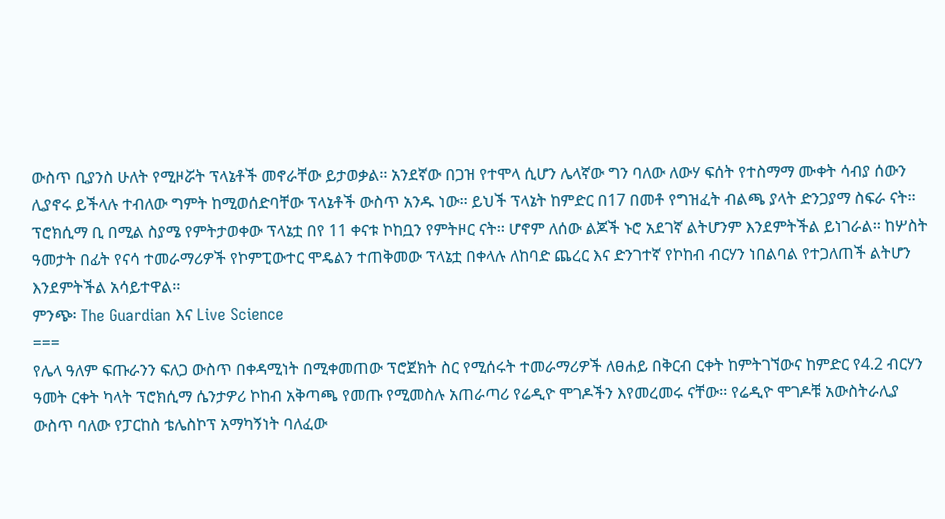ውስጥ ቢያንስ ሁለት የሚዞሯት ፕላኔቶች መኖራቸው ይታወቃል፡፡ አንደኛው በጋዝ የተሞላ ሲሆን ሌላኛው ግን ባለው ለውሃ ፍሰት የተስማማ ሙቀት ሳብያ ሰውን ሊያኖሩ ይችላሉ ተብለው ግምት ከሚወሰድባቸው ፕላኔቶች ውስጥ አንዱ ነው፡፡ ይህች ፕላኔት ከምድር በ17 በመቶ የግዝፈት ብልጫ ያላት ድንጋያማ ስፍራ ናት፡፡ ፕሮክሲማ ቢ በሚል ስያሜ የምትታወቀው ፕላኔቷ በየ 11 ቀናቱ ኮከቧን የምትዞር ናት፡፡ ሆኖም ለሰው ልጆች ኑሮ አደገኛ ልትሆንም እንደምትችል ይነገራል፡፡ ከሦስት ዓመታት በፊት የናሳ ተመራማሪዎች የኮምፒውተር ሞዴልን ተጠቅመው ፕላኔቷ በቀላሉ ለከባድ ጨረር እና ድንገተኛ የኮከብ ብርሃን ነበልባል የተጋለጠች ልትሆን እንደምትችል አሳይተዋል፡፡
ምንጭ፡ The Guardian እና Live Science
===
የሌላ ዓለም ፍጡራንን ፍለጋ ውስጥ በቀዳሚነት በሚቀመጠው ፕሮጀክት ስር የሚሰሩት ተመራማሪዎች ለፀሐይ በቅርብ ርቀት ከምትገኘውና ከምድር የ4.2 ብርሃን ዓመት ርቀት ካላት ፕሮክሲማ ሴንታዎሪ ኮከብ አቅጣጫ የመጡ የሚመስሉ አጠራጣሪ የሬዲዮ ሞገዶችን እየመረመሩ ናቸው፡፡ የሬዲዮ ሞገዶቹ አውስትራሊያ ውስጥ ባለው የፓርከስ ቴሌስኮፕ አማካኝነት ባለፈው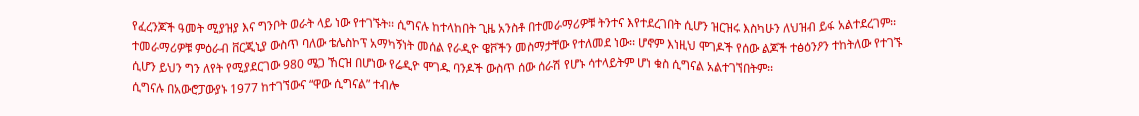የፈረንጆች ዓመት ሚያዝያ እና ግንቦት ወራት ላይ ነው የተገኙት፡፡ ሲግናሉ ከተላከበት ጊዜ አንስቶ በተመራማሪዎቹ ትንተና እየተደረገበት ሲሆን ዝርዝሩ እስካሁን ለህዝብ ይፋ አልተደረገም፡፡
ተመራማሪዎቹ ምዕራብ ቨርጂኒያ ውስጥ ባለው ቴሌስኮፕ አማካኝነት መሰል የራዲዮ ዌቮችን መስማታቸው የተለመደ ነው፡፡ ሆኖም እነዚህ ሞገዶች የሰው ልጆች ተፅዕንዖን ተከትለው የተገኙ ሲሆን ይህን ግን ለየት የሚያደርገው 980 ሜጋ ኸርዝ በሆነው የሬዲዮ ሞገዱ ባንዶች ውስጥ ሰው ሰራሽ የሆኑ ሳተላይትም ሆነ ቁስ ሲግናል አልተገኘበትም፡፡
ሲግናሉ በአውሮፓውያኑ 1977 ከተገኘውና “ዋው ሲግናል” ተብሎ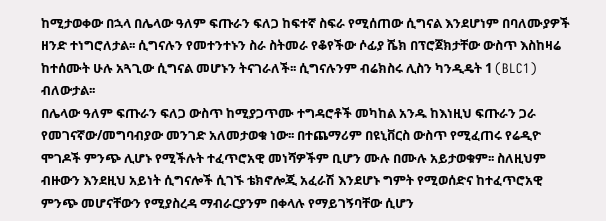ከሚታወቀው በኋላ በሌላው ዓለም ፍጡራን ፍለጋ ከፍተኛ ስፍራ የሚሰጠው ሲግናል እንደሆነም በባለሙያዎች ዘንድ ተነግሮለታል፡፡ ሲግናሉን የመተንተኑን ስራ ስትመራ የቆየችው ሶፊያ ሼክ በፕሮጀክታቸው ውስጥ እስከዛሬ ከተሰሙት ሁሉ አጓጊው ሲግናል መሆኑን ትናገራለች፡፡ ሲግናሉንም ብሬክስሩ ሊስን ካንዲዴት 1 (BLC1) ብለውታል፡፡
በሌላው ዓለም ፍጡራን ፍለጋ ውስጥ ከሚያጋጥሙ ተግዳሮቶች መካከል አንዱ ከእነዚህ ፍጡራን ጋራ የመገናኛው/መግባብያው መንገድ አለመታወቁ ነው፡፡ በተጨማሪም በዩኒቨርስ ውስጥ የሚፈጠሩ የሬዲዮ ሞገዶች ምንጭ ሊሆኑ የሚችሉት ተፈጥሮአዊ መነሻዎችም ቢሆን ሙሉ በሙሉ አይታወቁም፡፡ ስለዚህም ብዙውን እንደዚህ አይነት ሲግናሎች ሲገኙ ቴክኖሎጂ አፈራሽ እንደሆኑ ግምት የሚወሰድና ከተፈጥሮአዊ ምንጭ መሆናቸውን የሚያስረዳ ማብራርያንም በቀላሉ የማይገኝባቸው ሲሆን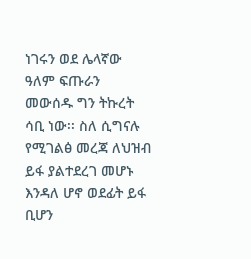ነገሩን ወደ ሌላኛው ዓለም ፍጡራን መውሰዱ ግን ትኩረት ሳቢ ነው፡፡ ስለ ሲግናሉ የሚገልፅ መረጃ ለህዝብ ይፋ ያልተደረገ መሆኑ እንዳለ ሆኖ ወደፊት ይፋ ቢሆን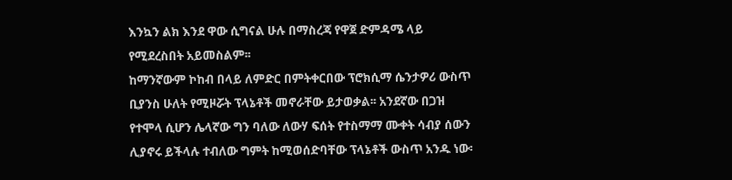እንኳን ልክ እንደ ዋው ሲግናል ሁሉ በማስረጃ የዋጀ ድምዳሜ ላይ የሚደረስበት አይመስልም፡፡
ከማንኛውም ኮከብ በላይ ለምድር በምትቀርበው ፕሮክሲማ ሴንታዎሪ ውስጥ ቢያንስ ሁለት የሚዞሯት ፕላኔቶች መኖራቸው ይታወቃል፡፡ አንደኛው በጋዝ የተሞላ ሲሆን ሌላኛው ግን ባለው ለውሃ ፍሰት የተስማማ ሙቀት ሳብያ ሰውን ሊያኖሩ ይችላሉ ተብለው ግምት ከሚወሰድባቸው ፕላኔቶች ውስጥ አንዱ ነው፡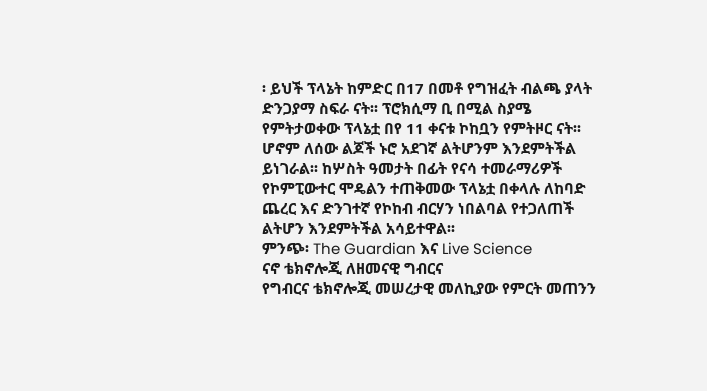፡ ይህች ፕላኔት ከምድር በ17 በመቶ የግዝፈት ብልጫ ያላት ድንጋያማ ስፍራ ናት፡፡ ፕሮክሲማ ቢ በሚል ስያሜ የምትታወቀው ፕላኔቷ በየ 11 ቀናቱ ኮከቧን የምትዞር ናት፡፡ ሆኖም ለሰው ልጆች ኑሮ አደገኛ ልትሆንም እንደምትችል ይነገራል፡፡ ከሦስት ዓመታት በፊት የናሳ ተመራማሪዎች የኮምፒውተር ሞዴልን ተጠቅመው ፕላኔቷ በቀላሉ ለከባድ ጨረር እና ድንገተኛ የኮከብ ብርሃን ነበልባል የተጋለጠች ልትሆን እንደምትችል አሳይተዋል፡፡
ምንጭ፡ The Guardian እና Live Science
ናኖ ቴክኖሎጂ ለዘመናዊ ግብርና
የግብርና ቴክኖሎጂ መሠረታዊ መለኪያው የምርት መጠንን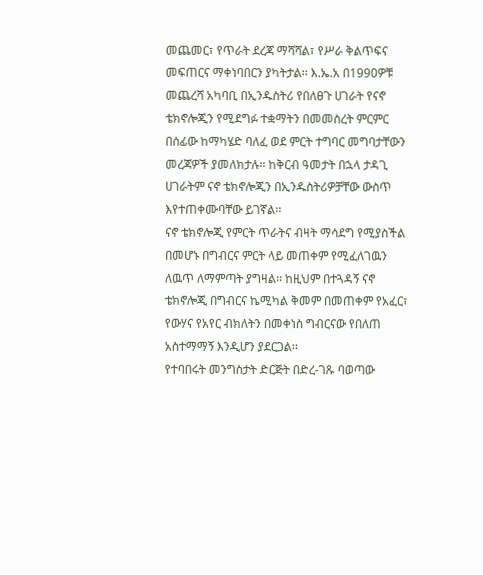መጨመር፣ የጥራት ደረጃ ማሻሻል፣ የሥራ ቅልጥፍና መፍጠርና ማቀነባበርን ያካትታል፡፡ እ.ኤ.አ በ1990ዎቹ መጨረሻ አካባቢ በኢንዱስትሪ የበለፀጉ ሀገራት የናኖ ቴክኖሎጂን የሚደግፉ ተቋማትን በመመስረት ምርምር በሰፊው ከማካሄድ ባለፈ ወደ ምርት ተግባር መግባታቸውን መረጃዎች ያመለክታሉ፡፡ ከቅርብ ዓመታት በኋላ ታዳጊ ሀገራትም ናኖ ቴክኖሎጂን በኢንዱስትሪዎቻቸው ውስጥ እየተጠቀሙባቸው ይገኛል፡፡
ናኖ ቴክኖሎጂ የምርት ጥራትና ብዛት ማሳደግ የሚያስችል በመሆኑ በግብርና ምርት ላይ መጠቀም የሚፈለገዉን ለዉጥ ለማምጣት ያግዛል፡፡ ከዚህም በተጓዳኝ ናኖ ቴክኖሎጂ በግብርና ኬሚካል ቅመም በመጠቀም የአፈር፣ የውሃና የአየር ብክለትን በመቀነስ ግብርናው የበለጠ አስተማማኝ እንዲሆን ያደርጋል፡፡
የተባበሩት መንግስታት ድርጅት በድረ-ገጹ ባወጣው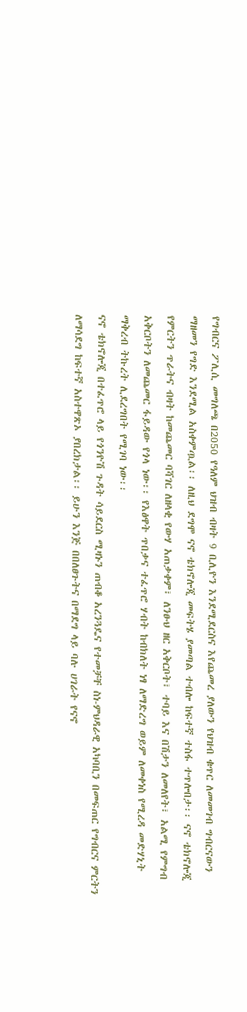የግብርና ፖሊሲ መግለጫ በ2050 የዓለም ህዝብ ብዛት 9 ቢሊዮን እንደሚደርስና እየጨመረ ያለውን የህዝብ ቁጥር ለመመገብ ግብርናውን ማዘመን የግድ እንደሚል አስቀምጧል፡፡ ለዚህ ደግሞ ናኖ ቴክኖሎጂ መፍትሄ ያመጣል ተብሎ ከፍተኛ ተስፋ ተጥሎበታ፡፡ ናኖ ቴክኖሎጂ የምርትን ጥራትና ብዛት ከመጨመር ባሻገር ለዘላቂ የውሃ አጠቃቀም፣ ለንፁህ ዘር አቅርቦት፣ ተባይ እና በሽታን ለመለየት፣ አልሚ የምግብ አቅርቦትን ለመጨመር ፋይዳው የጎላ ነው፡፡ የእፅዋት ጥበቃና ተፈጥሮ ሃብት ከብክለት ነፃ ለማድረግ ወይም ለመቀነስ የሚረዳ መድሃኒት ማቅረብ ትኩረት ሊደረግበት የሚገባ ነው፡፡
ናኖ ቴክኖሎጂ በተፈጥሮ ላይ የጎንዮሽ ጉዳት ሳይደርስ ሚዛኑን ጠብቆ አረንጓዴና የተመቻቸ ስነ-ምህዳራዊ አካባቢን በመፍጠር የግብርና ምርትን ለማሳደግ ከፍተኛ አስተዋጽኦ ያበረክታል፡፡ ይሁን እንጅ በበለፀጉትና በማደግ ላይ ባሉ ሀገራት የናኖ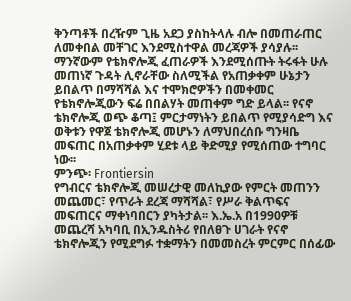ቅንጣቶች በረዥም ጊዜ አደጋ ያስከትላሉ ብሎ በመጠራጠር ለመቀበል መቸገር እንደሚስተዋል መረጃዎች ያሳያሉ፡፡ ማንኛውም የቴክኖሎጂ ፈጠራዎች እንደሚሰጡት ትሩፋት ሁሉ መጠነኛ ጉዳት ሊኖራቸው ስለሚችል የአጠቃቀም ሁኔታን ይበልጥ በማሻሻል እና ተሞክሮዎችን በመቀመር የቴክኖሎጂውን ፍሬ በበልሃት መጠቀም ግድ ይላል፡፡ የናኖ ቴክኖሎጂ ወጭ ቆጣ፤ ምርታማነትን ይበልጥ የሚያሳድግ እና ወቅቱን የዋጀ ቴክኖሎጂ መሆኑን ለማህበረሰቡ ግንዛቤ መፍጠር በአጠቃቀም ሂደቱ ላይ ቅድሚያ የሚሰጠው ተግባር ነው፡፡
ምንጭ፡ Frontiersin
የግብርና ቴክኖሎጂ መሠረታዊ መለኪያው የምርት መጠንን መጨመር፣ የጥራት ደረጃ ማሻሻል፣ የሥራ ቅልጥፍና መፍጠርና ማቀነባበርን ያካትታል፡፡ እ.ኤ.አ በ1990ዎቹ መጨረሻ አካባቢ በኢንዱስትሪ የበለፀጉ ሀገራት የናኖ ቴክኖሎጂን የሚደግፉ ተቋማትን በመመስረት ምርምር በሰፊው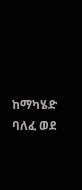ከማካሄድ ባለፈ ወደ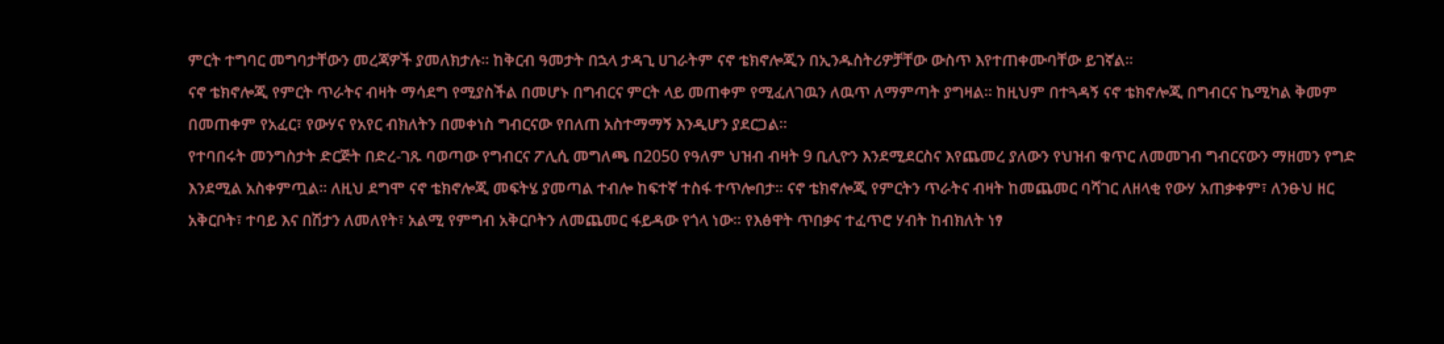ምርት ተግባር መግባታቸውን መረጃዎች ያመለክታሉ፡፡ ከቅርብ ዓመታት በኋላ ታዳጊ ሀገራትም ናኖ ቴክኖሎጂን በኢንዱስትሪዎቻቸው ውስጥ እየተጠቀሙባቸው ይገኛል፡፡
ናኖ ቴክኖሎጂ የምርት ጥራትና ብዛት ማሳደግ የሚያስችል በመሆኑ በግብርና ምርት ላይ መጠቀም የሚፈለገዉን ለዉጥ ለማምጣት ያግዛል፡፡ ከዚህም በተጓዳኝ ናኖ ቴክኖሎጂ በግብርና ኬሚካል ቅመም በመጠቀም የአፈር፣ የውሃና የአየር ብክለትን በመቀነስ ግብርናው የበለጠ አስተማማኝ እንዲሆን ያደርጋል፡፡
የተባበሩት መንግስታት ድርጅት በድረ-ገጹ ባወጣው የግብርና ፖሊሲ መግለጫ በ2050 የዓለም ህዝብ ብዛት 9 ቢሊዮን እንደሚደርስና እየጨመረ ያለውን የህዝብ ቁጥር ለመመገብ ግብርናውን ማዘመን የግድ እንደሚል አስቀምጧል፡፡ ለዚህ ደግሞ ናኖ ቴክኖሎጂ መፍትሄ ያመጣል ተብሎ ከፍተኛ ተስፋ ተጥሎበታ፡፡ ናኖ ቴክኖሎጂ የምርትን ጥራትና ብዛት ከመጨመር ባሻገር ለዘላቂ የውሃ አጠቃቀም፣ ለንፁህ ዘር አቅርቦት፣ ተባይ እና በሽታን ለመለየት፣ አልሚ የምግብ አቅርቦትን ለመጨመር ፋይዳው የጎላ ነው፡፡ የእፅዋት ጥበቃና ተፈጥሮ ሃብት ከብክለት ነፃ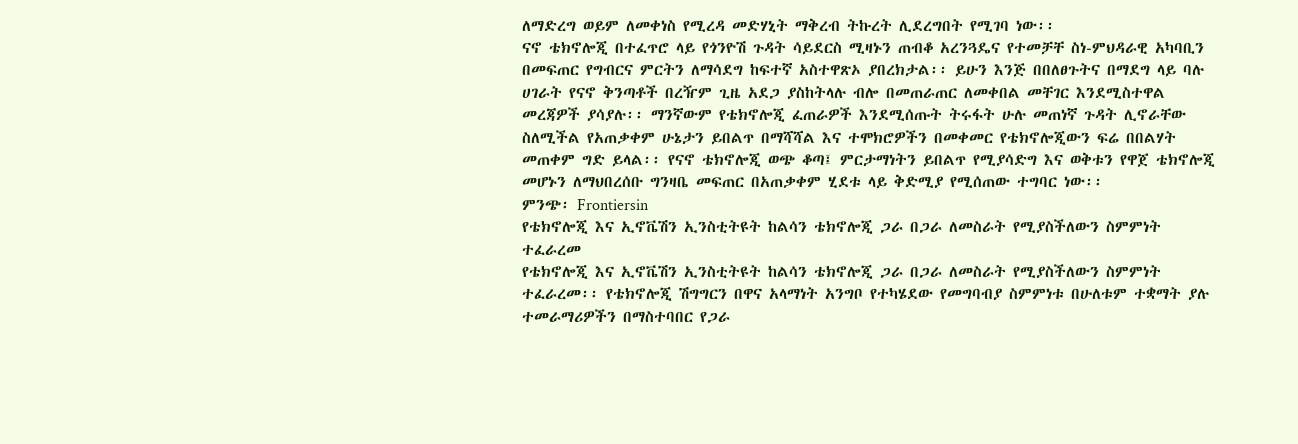ለማድረግ ወይም ለመቀነስ የሚረዳ መድሃኒት ማቅረብ ትኩረት ሊደረግበት የሚገባ ነው፡፡
ናኖ ቴክኖሎጂ በተፈጥሮ ላይ የጎንዮሽ ጉዳት ሳይደርስ ሚዛኑን ጠብቆ አረንጓዴና የተመቻቸ ስነ-ምህዳራዊ አካባቢን በመፍጠር የግብርና ምርትን ለማሳደግ ከፍተኛ አስተዋጽኦ ያበረክታል፡፡ ይሁን እንጅ በበለፀጉትና በማደግ ላይ ባሉ ሀገራት የናኖ ቅንጣቶች በረዥም ጊዜ አደጋ ያስከትላሉ ብሎ በመጠራጠር ለመቀበል መቸገር እንደሚስተዋል መረጃዎች ያሳያሉ፡፡ ማንኛውም የቴክኖሎጂ ፈጠራዎች እንደሚሰጡት ትሩፋት ሁሉ መጠነኛ ጉዳት ሊኖራቸው ስለሚችል የአጠቃቀም ሁኔታን ይበልጥ በማሻሻል እና ተሞክሮዎችን በመቀመር የቴክኖሎጂውን ፍሬ በበልሃት መጠቀም ግድ ይላል፡፡ የናኖ ቴክኖሎጂ ወጭ ቆጣ፤ ምርታማነትን ይበልጥ የሚያሳድግ እና ወቅቱን የዋጀ ቴክኖሎጂ መሆኑን ለማህበረሰቡ ግንዛቤ መፍጠር በአጠቃቀም ሂደቱ ላይ ቅድሚያ የሚሰጠው ተግባር ነው፡፡
ምንጭ፡ Frontiersin
የቴክኖሎጂ እና ኢኖቬሽን ኢንስቲትዩት ከልሳን ቴክኖሎጂ ጋራ በጋራ ለመስራት የሚያስችለውን ስምምነት ተፈራረመ
የቴክኖሎጂ እና ኢኖቬሽን ኢንስቲትዩት ከልሳን ቴክኖሎጂ ጋራ በጋራ ለመስራት የሚያስችለውን ስምምነት ተፈራረመ፡፡ የቴክኖሎጂ ሽግግርን በዋና አላማነት አንግቦ የተካሄደው የመግባብያ ስምምነቱ በሁለቱም ተቋማት ያሉ ተመራማሪዎችን በማስተባበር የጋራ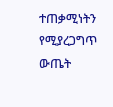ተጠቃሚነትን የሚያረጋግጥ ውጤት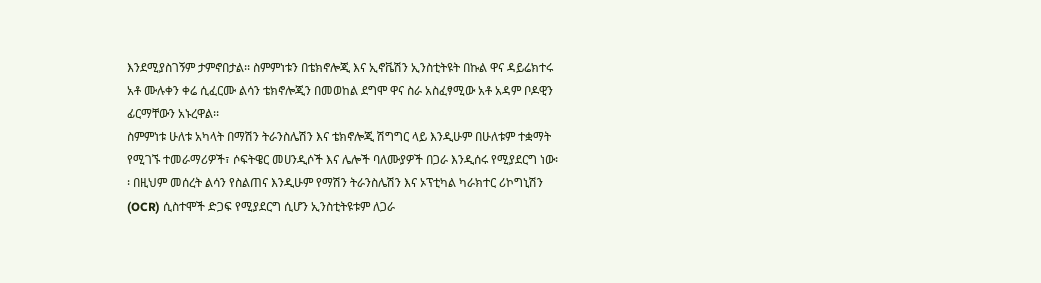እንደሚያስገኝም ታምኖበታል፡፡ ስምምነቱን በቴክኖሎጂ እና ኢኖቬሽን ኢንስቲትዩት በኩል ዋና ዳይሬክተሩ አቶ ሙሉቀን ቀሬ ሲፈርሙ ልሳን ቴክኖሎጂን በመወከል ደግሞ ዋና ስራ አስፈፃሚው አቶ አዳም ቦዶዊን ፊርማቸውን አኑረዋል፡፡
ስምምነቱ ሁለቱ አካላት በማሽን ትራንስሌሽን እና ቴክኖሎጂ ሽግግር ላይ እንዲሁም በሁለቱም ተቋማት የሚገኙ ተመራማሪዎች፣ ሶፍትዌር መሀንዲሶች እና ሌሎች ባለሙያዎች በጋራ እንዲሰሩ የሚያደርግ ነው፡፡ በዚህም መሰረት ልሳን የስልጠና እንዲሁም የማሽን ትራንስሌሽን እና ኦፕቲካል ካራክተር ሪኮግኒሽን (OCR) ሲስተሞች ድጋፍ የሚያደርግ ሲሆን ኢንስቲትዩቱም ለጋራ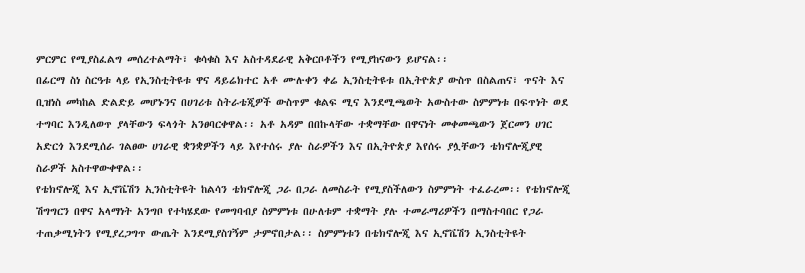ምርምር የሚያስፈልግ መሰረተልማት፣ ቁሳቁስ እና አስተዳደራዊ አቅርቦቶችን የሚያከናውን ይሆናል፡፡
በፊርማ ስነ ስርዓቱ ላይ የኢንስቲትዩቱ ዋና ዳይሬክተር አቶ ሙሉቀን ቀሬ ኢንስቲትዩቱ በኢትዮጵያ ውስጥ በስልጠና፣ ጥናት እና ቢዝነስ መካከል ድልድይ መሆኑንና በሀገሪቱ ስትራቴጂዎች ውስጥም ቁልፍ ሚና እንደሚጫወት አውስተው ስምምነቱ በፍጥነት ወደ ተግባር እንዲለወጥ ያላቸውን ፍላጎት አንፀባርቀዋል፡፡ አቶ አዳም በበኩላቸው ተቋማቸው በዋናነት መቀመጫውን ጀርመን ሀገር አድርጎ እንደሚሰራ ገልፀው ሀገራዊ ቋንቋዎችን ላይ እየተሰሩ ያሉ ስራዎችን እና በኢትዮጵያ እየሰሩ ያሏቸውን ቴክኖሎጂያዊ ስራዎች አስተዋውቀዋል፡፡
የቴክኖሎጂ እና ኢኖቬሽን ኢንስቲትዩት ከልሳን ቴክኖሎጂ ጋራ በጋራ ለመስራት የሚያስችለውን ስምምነት ተፈራረመ፡፡ የቴክኖሎጂ ሽግግርን በዋና አላማነት አንግቦ የተካሄደው የመግባብያ ስምምነቱ በሁለቱም ተቋማት ያሉ ተመራማሪዎችን በማስተባበር የጋራ ተጠቃሚነትን የሚያረጋግጥ ውጤት እንደሚያስገኝም ታምኖበታል፡፡ ስምምነቱን በቴክኖሎጂ እና ኢኖቬሽን ኢንስቲትዩት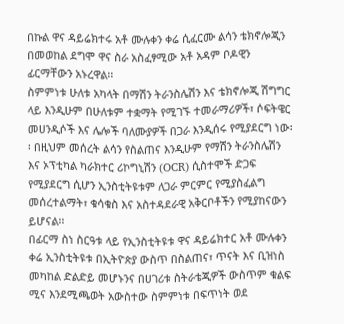በኩል ዋና ዳይሬክተሩ አቶ ሙሉቀን ቀሬ ሲፈርሙ ልሳን ቴክኖሎጂን በመወከል ደግሞ ዋና ስራ አስፈፃሚው አቶ አዳም ቦዶዊን ፊርማቸውን አኑረዋል፡፡
ስምምነቱ ሁለቱ አካላት በማሽን ትራንስሌሽን እና ቴክኖሎጂ ሽግግር ላይ እንዲሁም በሁለቱም ተቋማት የሚገኙ ተመራማሪዎች፣ ሶፍትዌር መሀንዲሶች እና ሌሎች ባለሙያዎች በጋራ እንዲሰሩ የሚያደርግ ነው፡፡ በዚህም መሰረት ልሳን የስልጠና እንዲሁም የማሽን ትራንስሌሽን እና ኦፕቲካል ካራክተር ሪኮግኒሽን (OCR) ሲስተሞች ድጋፍ የሚያደርግ ሲሆን ኢንስቲትዩቱም ለጋራ ምርምር የሚያስፈልግ መሰረተልማት፣ ቁሳቁስ እና አስተዳደራዊ አቅርቦቶችን የሚያከናውን ይሆናል፡፡
በፊርማ ስነ ስርዓቱ ላይ የኢንስቲትዩቱ ዋና ዳይሬክተር አቶ ሙሉቀን ቀሬ ኢንስቲትዩቱ በኢትዮጵያ ውስጥ በስልጠና፣ ጥናት እና ቢዝነስ መካከል ድልድይ መሆኑንና በሀገሪቱ ስትራቴጂዎች ውስጥም ቁልፍ ሚና እንደሚጫወት አውስተው ስምምነቱ በፍጥነት ወደ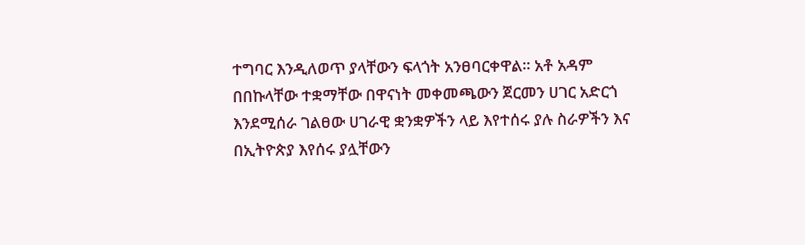ተግባር እንዲለወጥ ያላቸውን ፍላጎት አንፀባርቀዋል፡፡ አቶ አዳም በበኩላቸው ተቋማቸው በዋናነት መቀመጫውን ጀርመን ሀገር አድርጎ እንደሚሰራ ገልፀው ሀገራዊ ቋንቋዎችን ላይ እየተሰሩ ያሉ ስራዎችን እና በኢትዮጵያ እየሰሩ ያሏቸውን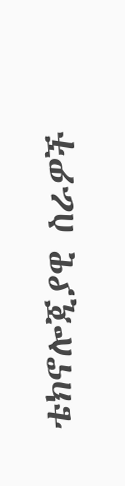ቴክኖሎጂያዊ ስራዎች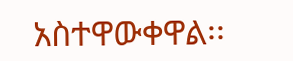አስተዋውቀዋል፡፡